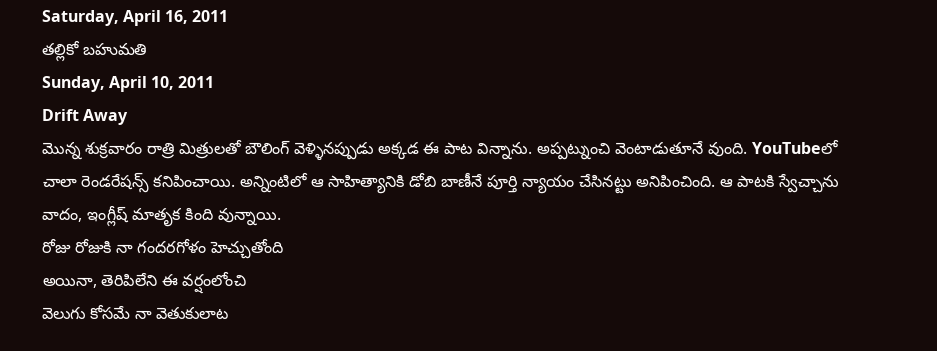Saturday, April 16, 2011
తల్లికో బహుమతి
Sunday, April 10, 2011
Drift Away
మొన్న శుక్రవారం రాత్రి మిత్రులతో బౌలింగ్ వెళ్ళినప్పుడు అక్కడ ఈ పాట విన్నాను. అప్పట్నుంచి వెంటాడుతూనే వుంది. YouTubeలో చాలా రెండరేషన్స్ కనిపించాయి. అన్నింటిలో ఆ సాహిత్యానికి డోబి బాణీనే పూర్తి న్యాయం చేసినట్టు అనిపించింది. ఆ పాటకి స్వేచ్చాను వాదం, ఇంగ్లీష్ మాతృక కింది వున్నాయి.
రోజు రోజుకి నా గందరగోళం హెచ్చుతోంది
అయినా, తెరిపిలేని ఈ వర్షంలోంచి
వెలుగు కోసమే నా వెతుకులాట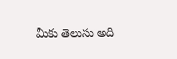మీకు తెలుసు అది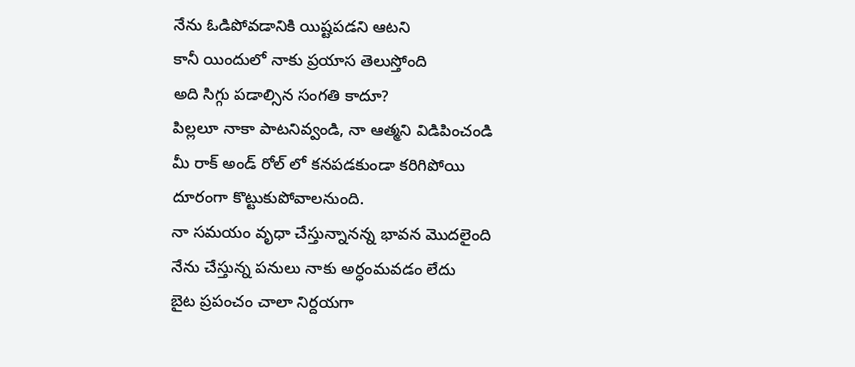నేను ఓడిపోవడానికి యిష్టపడని ఆటని
కానీ యిందులో నాకు ప్రయాస తెలుస్తోంది
అది సిగ్గు పడాల్సిన సంగతి కాదూ?
పిల్లలూ నాకా పాటనివ్వండి, నా ఆత్మని విడిపించండి
మీ రాక్ అండ్ రోల్ లో కనపడకుండా కరిగిపోయి
దూరంగా కొట్టుకుపోవాలనుంది.
నా సమయం వృధా చేస్తున్నానన్న భావన మొదలైంది
నేను చేస్తున్న పనులు నాకు అర్ధంమవడం లేదు
బైట ప్రపంచం చాలా నిర్దయగా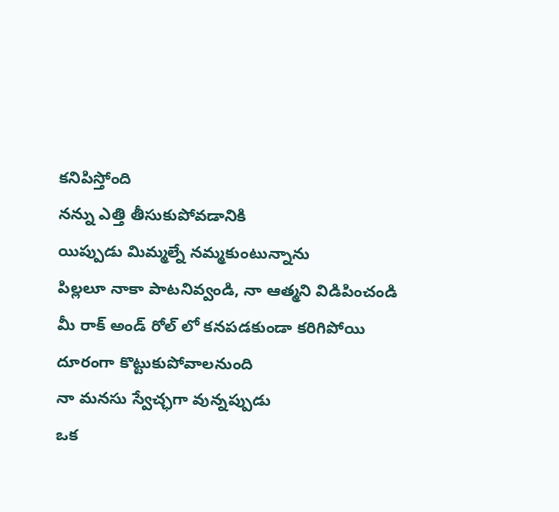కనిపిస్తోంది
నన్ను ఎత్తి తీసుకుపోవడానికి
యిప్పుడు మిమ్మల్నే నమ్మకుంటున్నాను
పిల్లలూ నాకా పాటనివ్వండి, నా ఆత్మని విడిపించండి
మీ రాక్ అండ్ రోల్ లో కనపడకుండా కరిగిపోయి
దూరంగా కొట్టుకుపోవాలనుంది
నా మనసు స్వేచ్ఛగా వున్నప్పుడు
ఒక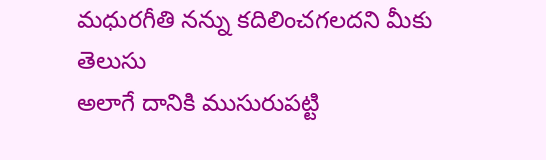మధురగీతి నన్ను కదిలించగలదని మీకు తెలుసు
అలాగే దానికి ముసురుపట్టి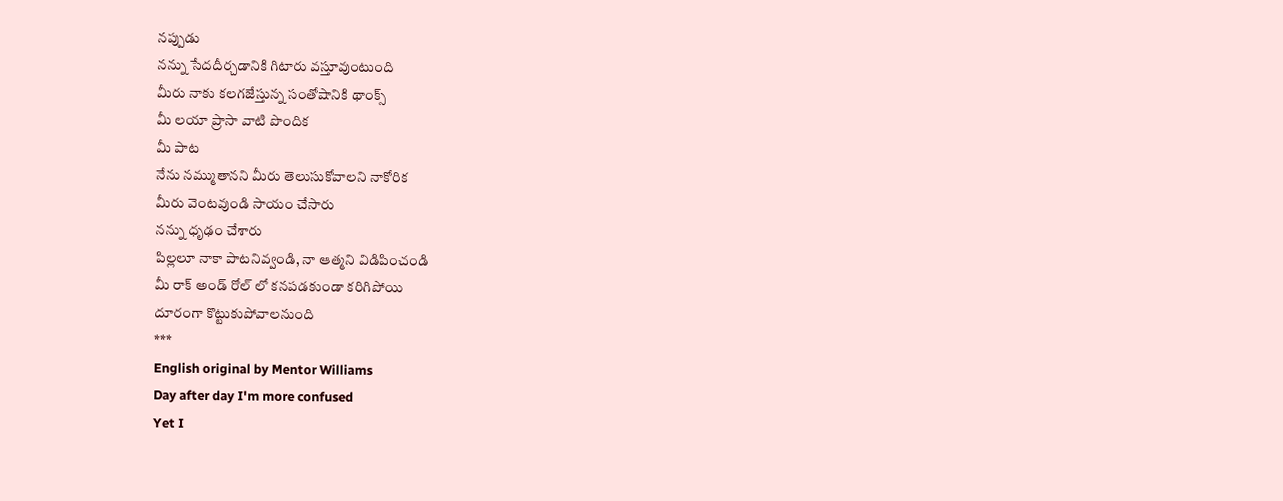నప్పుడు
నన్ను సేదదీర్చడానికి గిటారు వస్తూవుంటుంది
మీరు నాకు కలగజేస్తున్న సంతోషానికి థాంక్స్
మీ లయా ప్రాసా వాటి పొందిక
మీ పాట
నేను నమ్ముతానని మీరు తెలుసుకోవాలని నాకోరిక
మీరు వెంటవుండి సాయం చేసారు
నన్ను ధృఢం చేశారు
పిల్లలూ నాకా పాటనివ్వండి, నా ఆత్మని విడిపించండి
మీ రాక్ అండ్ రోల్ లో కనపడకుండా కరిగిపోయి
దూరంగా కొట్టుకుపోవాలనుంది
***
English original by Mentor Williams
Day after day I'm more confused
Yet I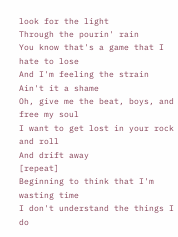look for the light
Through the pourin' rain
You know that's a game that I hate to lose
And I'm feeling the strain
Ain't it a shame
Oh, give me the beat, boys, and free my soul
I want to get lost in your rock and roll
And drift away
[repeat]
Beginning to think that I'm wasting time
I don't understand the things I do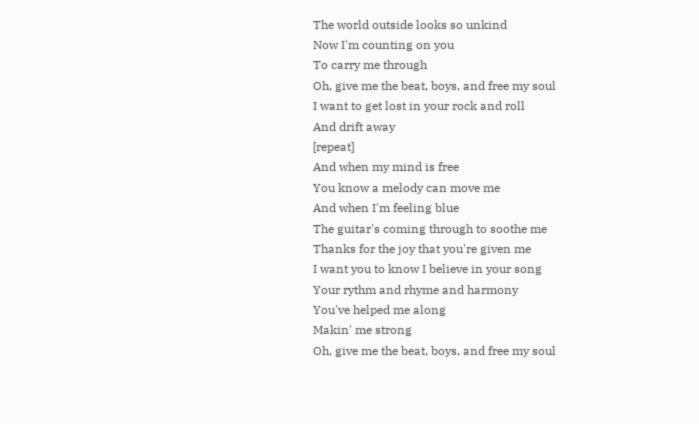The world outside looks so unkind
Now I'm counting on you
To carry me through
Oh, give me the beat, boys, and free my soul
I want to get lost in your rock and roll
And drift away
[repeat]
And when my mind is free
You know a melody can move me
And when I'm feeling blue
The guitar's coming through to soothe me
Thanks for the joy that you're given me
I want you to know I believe in your song
Your rythm and rhyme and harmony
You've helped me along
Makin' me strong
Oh, give me the beat, boys, and free my soul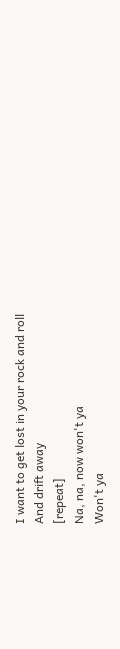I want to get lost in your rock and roll
And drift away
[repeat]
Na, na, now won't ya
Won't ya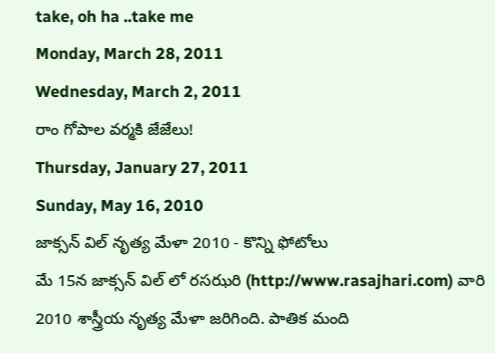take, oh ha ..take me
Monday, March 28, 2011
Wednesday, March 2, 2011
రాం గోపాల వర్మకి జేజేలు!
Thursday, January 27, 2011
Sunday, May 16, 2010
జాక్సన్ విల్ నృత్య మేళా 2010 - కొన్ని ఫోటోలు
మే 15న జాక్సన్ విల్ లో రసఝరి (http://www.rasajhari.com) వారి 2010 శాస్త్రీయ నృత్య మేళా జరిగింది. పాతిక మంది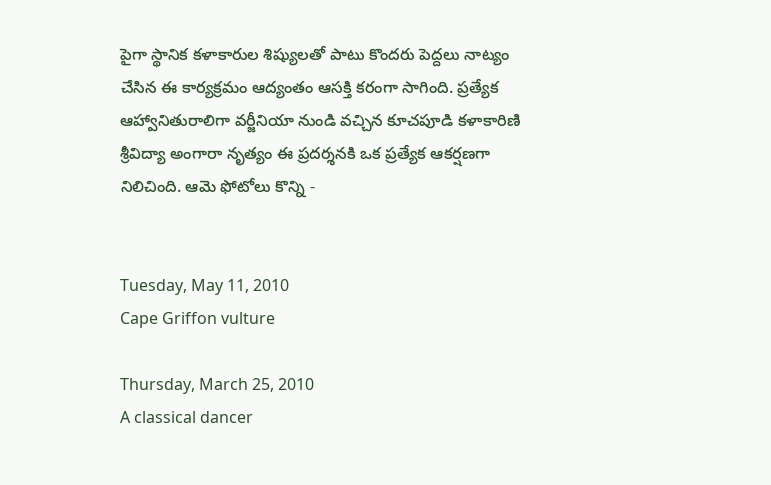పైగా స్థానిక కళాకారుల శిష్యులతో పాటు కొందరు పెద్దలు నాట్యం చేసిన ఈ కార్యక్రమం ఆద్యంతం ఆసక్తి కరంగా సాగింది. ప్రత్యేక ఆహ్వానితురాలిగా వర్జీనియా నుండి వచ్చిన కూచపూడి కళాకారిణి శ్రీవిద్యా అంగారా నృత్యం ఈ ప్రదర్శనకి ఒక ప్రత్యేక ఆకర్షణగా నిలిచింది. ఆమె ఫోటోలు కొన్ని -


Tuesday, May 11, 2010
Cape Griffon vulture

Thursday, March 25, 2010
A classical dancer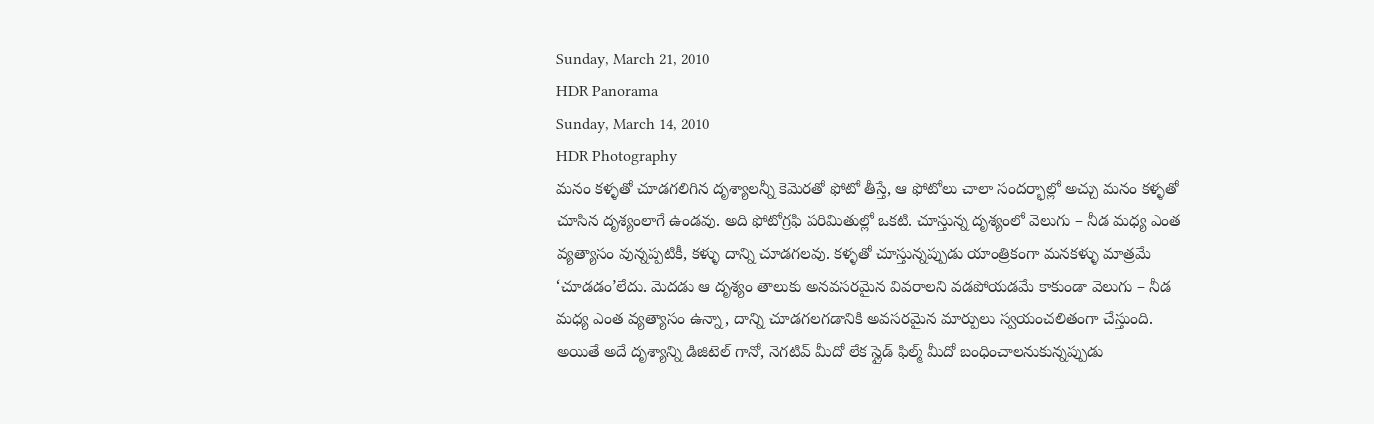Sunday, March 21, 2010
HDR Panorama
Sunday, March 14, 2010
HDR Photography
మనం కళ్ళతో చూడగలిగిన దృశ్యాలన్నీ కెమెరతో ఫోటో తీస్తే, ఆ ఫోటోలు చాలా సందర్భాల్లో అచ్చు మనం కళ్ళతో చూసిన దృశ్యంలాగే ఉండవు. అది ఫోటోగ్రఫి పరిమితుల్లో ఒకటి. చూస్తున్న దృశ్యంలో వెలుగు – నీడ మధ్య ఎంత వ్యత్యాసం వున్నప్పటికీ, కళ్ళు దాన్ని చూడగలవు. కళ్ళతో చూస్తున్నప్పుడు యాంత్రికంగా మనకళ్ళు మాత్రమే ‘చూడడం’లేదు. మెదడు ఆ దృశ్యం తాలుకు అనవసరమైన వివరాలని వడపోయడమే కాకుండా వెలుగు – నీడ మధ్య ఎంత వ్యత్యాసం ఉన్నా, దాన్ని చూడగలగడానికి అవసరమైన మార్పులు స్వయంచలితంగా చేస్తుంది. అయితే అదే దృశ్యాన్ని డిజిటెల్ గానో, నెగటివ్ మీదో లేక స్లైడ్ ఫిల్మ్ మీదో బంధించాలనుకున్నప్పుడు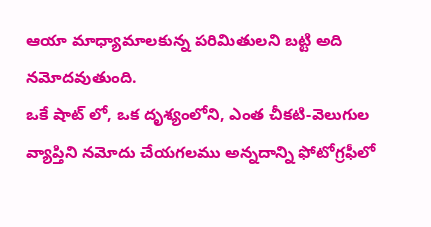ఆయా మాధ్యామాలకున్న పరిమితులని బట్టి అది నమోదవుతుంది.
ఒకే షాట్ లో, ఒక దృశ్యంలోని, ఎంత చీకటి-వెలుగుల వ్యాప్తిని నమోదు చేయగలము అన్నదాన్ని ఫోటోగ్రఫీలో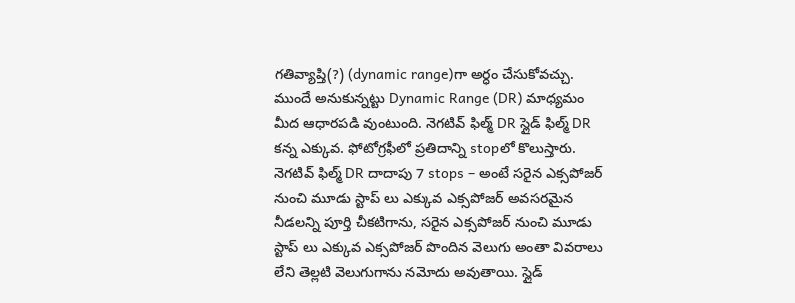గతివ్యాప్తి(?) (dynamic range)గా అర్ధం చేసుకోవచ్చు. ముందే అనుకున్నట్టు Dynamic Range (DR) మాధ్యమం మీద ఆధారపడి వుంటుంది. నెగటివ్ ఫిల్మ్ DR స్లైడ్ ఫిల్మ్ DR కన్న ఎక్కువ. ఫోటోగ్రఫీలో ప్రతిదాన్ని stopలో కొలుస్తారు. నెగటివ్ ఫిల్మ్ DR దాదాపు 7 stops – అంటే సరైన ఎక్సపోజర్ నుంచి మూడు స్టాప్ లు ఎక్కువ ఎక్సపోజర్ అవసరమైన నీడలన్ని పూర్తి చీకటిగాను, సరైన ఎక్సపోజర్ నుంచి మూడు స్టాప్ లు ఎక్కువ ఎక్సపోజర్ పొందిన వెలుగు అంతా వివరాలు లేని తెల్లటి వెలుగుగాను నమోదు అవుతాయి. స్లైడ్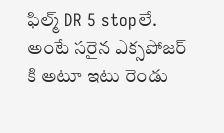ఫిల్మ్ DR 5 stopలే. అంటే సరైన ఎక్సపోజర్ కి అటూ ఇటు రెండు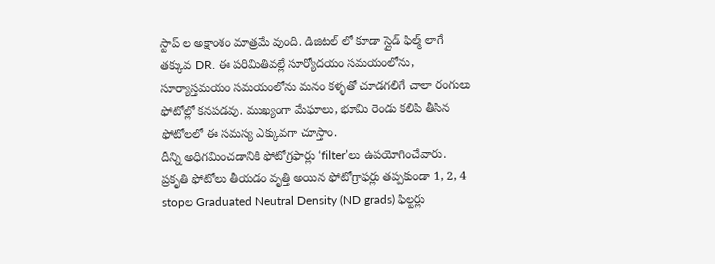స్టాప్ ల అక్షాంశం మాత్రమే వుంది. డిజిటల్ లో కూడా స్లైడ్ ఫిల్మ్ లాగే తక్కువ DR. ఈ పరిమితివల్లే సూర్యోదయం సమయంలోను, సూర్యాస్తమయం సమయంలోను మనం కళ్ళతో చూడగలిగే చాలా రంగులు ఫోటోల్లో కనపడవు. ముఖ్యంగా మేఘాలు, భూమి రెండు కలిపి తీసిన ఫోటోలలో ఈ సమస్య ఎక్కువగా చూస్తాం.
దీన్ని అధిగమించడానికి ఫోటోగ్రఫార్లు ‘filter’లు ఉపయోగించేవారు. ప్రకృతి ఫోటోలు తీయడం వృత్తి అయిన ఫోటోగ్రాఫర్లు తప్పకుండా 1, 2, 4 stopల Graduated Neutral Density (ND grads) ఫిల్టర్లు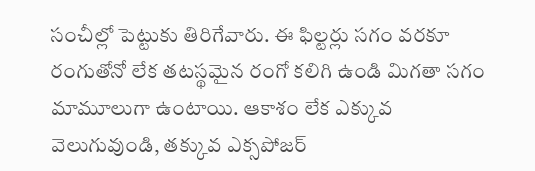సంచీల్లో పెట్టుకు తిరిగేవారు. ఈ ఫిల్టర్లు సగం వరకూ రంగుతోనో లేక తటస్థమైన రంగో కలిగి ఉండి మిగతా సగం మామూలుగా ఉంటాయి. ఆకాశం లేక ఎక్కువ వెలుగువుండి, తక్కువ ఎక్సపోజర్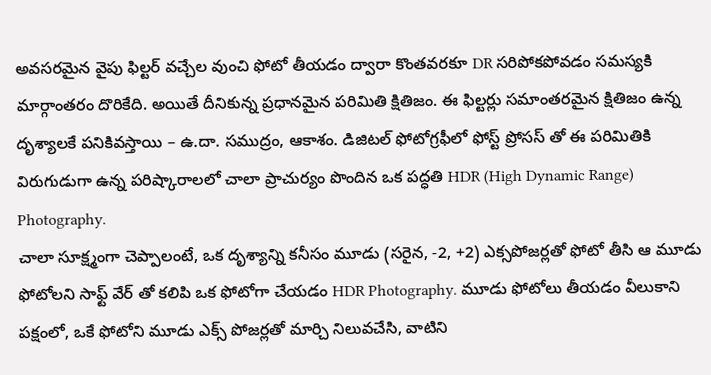అవసరమైన వైపు ఫిల్టర్ వచ్చేల వుంచి ఫోటో తీయడం ద్వారా కొంతవరకూ DR సరిపోకపోవడం సమస్యకి మార్గాంతరం దొరికేది. అయితే దీనికున్న ప్రధానమైన పరిమితి క్షితిజం. ఈ ఫిల్టర్లు సమాంతరమైన క్షితిజం ఉన్న దృశ్యాలకే పనికివస్తాయి – ఉ.దా. సముద్రం, ఆకాశం. డిజిటల్ ఫోటోగ్రఫీలో ఫోస్ట్ ప్రోసస్ తో ఈ పరిమితికి విరుగుడుగా ఉన్న పరిష్కారాలలో చాలా ప్రాచుర్యం పొందిన ఒక పద్ధతి HDR (High Dynamic Range) Photography.
చాలా సూక్ష్మంగా చెప్పాలంటే, ఒక దృశ్యాన్ని కనీసం మూడు (సరైన, -2, +2) ఎక్సపోజర్లతో ఫోటో తీసి ఆ మూడు ఫోటోలని సాఫ్ట్ వేర్ తో కలిపి ఒక ఫోటోగా చేయడం HDR Photography. మూడు ఫోటోలు తీయడం వీలుకాని పక్షంలో, ఒకే ఫోటోని మూడు ఎక్స్ పోజర్లతో మార్చి నిలువచేసి, వాటిని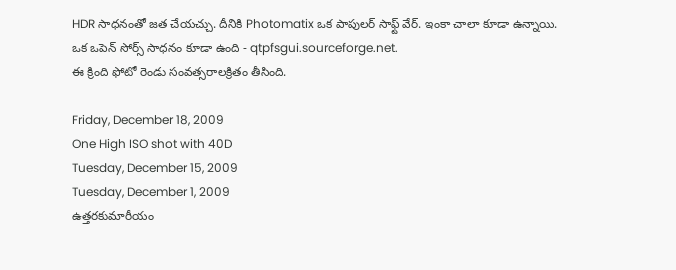HDR సాధనంతో జత చేయచ్చు. దీనికి Photomatix ఒక పాపులర్ సాఫ్ట్ వేర్. ఇంకా చాలా కూడా ఉన్నాయి. ఒక ఒపెన్ సోర్స్ సాధనం కూడా ఉంది - qtpfsgui.sourceforge.net.
ఈ క్రింది ఫోటో రెండు సంవత్సరాలక్రితం తీసింది.

Friday, December 18, 2009
One High ISO shot with 40D
Tuesday, December 15, 2009
Tuesday, December 1, 2009
ఉత్తరకుమారీయం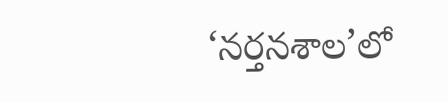‘నర్తనశాల’లో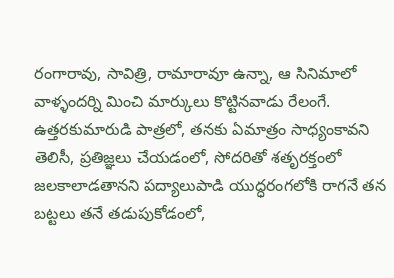రంగారావు, సావిత్రి, రామారావూ ఉన్నా, ఆ సినిమాలో వాళ్ళందర్ని మించి మార్కులు కొట్టినవాడు రేలంగే. ఉత్తరకుమారుడి పాత్రలో, తనకు ఏమాత్రం సాధ్యంకావని తెలిసీ, ప్రతిజ్ఞలు చేయడంలో, సోదరితో శతృరక్తంలో జలకాలాడతానని పద్యాలుపాడి యుద్ధరంగలోకి రాగనే తన బట్టలు తనే తడుపుకోడంలో,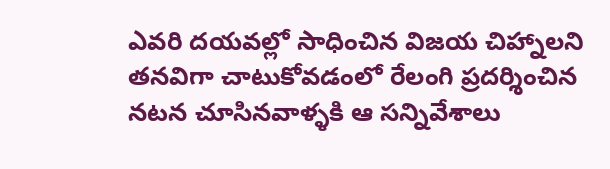ఎవరి దయవల్లో సాధించిన విజయ చిహ్నాలని తనవిగా చాటుకోవడంలో రేలంగి ప్రదర్శించిన నటన చూసినవాళ్ళకి ఆ సన్నివేశాలు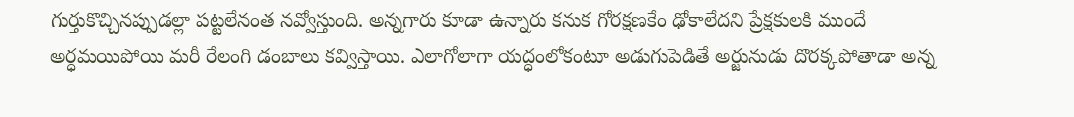గుర్తుకొచ్చినప్పుడల్లా పట్టలేనంత నవ్వోస్తుంది. అన్నగారు కూడా ఉన్నారు కనుక గోరక్షణకేం ఢోకాలేదని ప్రేక్షకులకి ముందే అర్ధమయిపోయి మరీ రేలంగి డంబాలు కవ్విస్తాయి. ఎలాగోలాగా యద్ధంలోకంటూ అడుగుపెడితే అర్జునుడు దొరక్కపోతాడా అన్న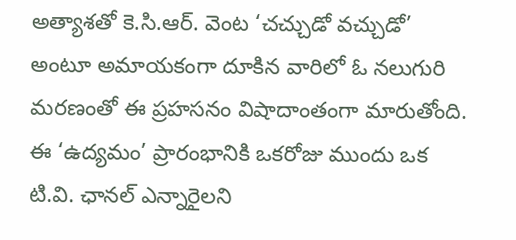అత్యాశతో కె.సి.ఆర్. వెంట ‘చచ్చుడో వచ్చుడో’ అంటూ అమాయకంగా దూకిన వారిలో ఓ నలుగురి మరణంతో ఈ ప్రహసనం విషాదాంతంగా మారుతోంది.
ఈ ‘ఉద్యమం’ ప్రారంభానికి ఒకరోజు ముందు ఒక టి.వి. ఛానల్ ఎన్నారైలని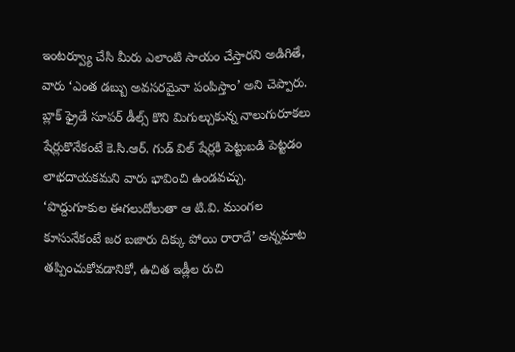ఇంటర్వ్యూ చేసి మీరు ఎలాంటి సాయం చేస్తారని అడిగితే, వారు ‘ఎంత డబ్బు అవసరమైనా పంపిస్తాం’ అని చెప్పారు. బ్లాక్ ఫ్రైడే సూపర్ డీల్స్ కొని మిగుల్చుకున్న నాలుగురూకలు షేర్లుకొనేకంటే కె.సి.ఆర్. గుడ్ విల్ షేర్లకి పెట్టుబడి పెట్టడం లాభదాయకమని వారు భావించి ఉండవచ్చు.
‘పొద్దుగూకుల ఈగలుదోలుతా ఆ టి.వి. ముంగల కూసునేకంటే జర బజారు దిక్కు పోయి రారాదే’ అన్నమాట తప్పించుకోవడానికో, ఉచిత ఇడ్లీల రుచి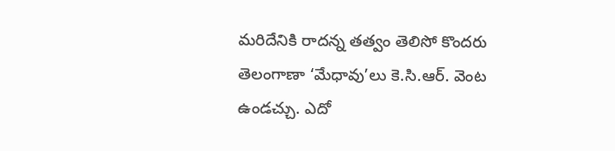మరిదేనికి రాదన్న తత్వం తెలిసో కొందరు తెలంగాణా ‘మేధావు’లు కె.సి.ఆర్. వెంట ఉండచ్చు. ఎదో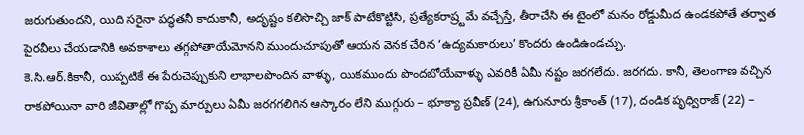జరుగుతుందని, యిది సరైనా పద్ధతనీ కాదుకానీ, అదృష్టం కలిసొచ్చి జాక్ పాటేకొట్టిసి, ప్రత్యేకరాష్ర్టమే వచ్చేస్తే, తీరాచేసి ఈ టైంలో మనం రోడ్డుమీద ఉండకపోతే తర్వాత పైరవీలు చేయడానికి అవకాశాలు తగ్గపోతాయేమోనని ముందుచూపుతో ఆయన వెనక చేరిన ‘ఉద్యమకారులు’ కొందరు ఉండిఉండచ్చు.
కె.సి.ఆర్.కికానీ, యిప్పటికే ఈ పేరుచెప్పుకుని లాభాలపొందిన వాళ్ళు, యికముందు పొందబోయేవాళ్ళు ఎవరికీ ఏమీ నష్టం జరగలేదు. జరగదు. కానీ, తెలంగాణ వచ్చిన రాకపోయినా వారి జీవితాల్లో గొప్ప మార్పులు ఏమీ జరగగలిగిన ఆస్కారం లేని ముగ్గురు – భూక్యా ప్రవీణ్ (24), ఉగునూరు శ్రీకాంత్ (17), దండిక పృధ్విరాజ్ (22) –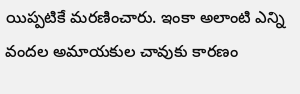యిప్పటికే మరణించారు. ఇంకా అలాంటి ఎన్ని వందల అమాయకుల చావుకు కారణం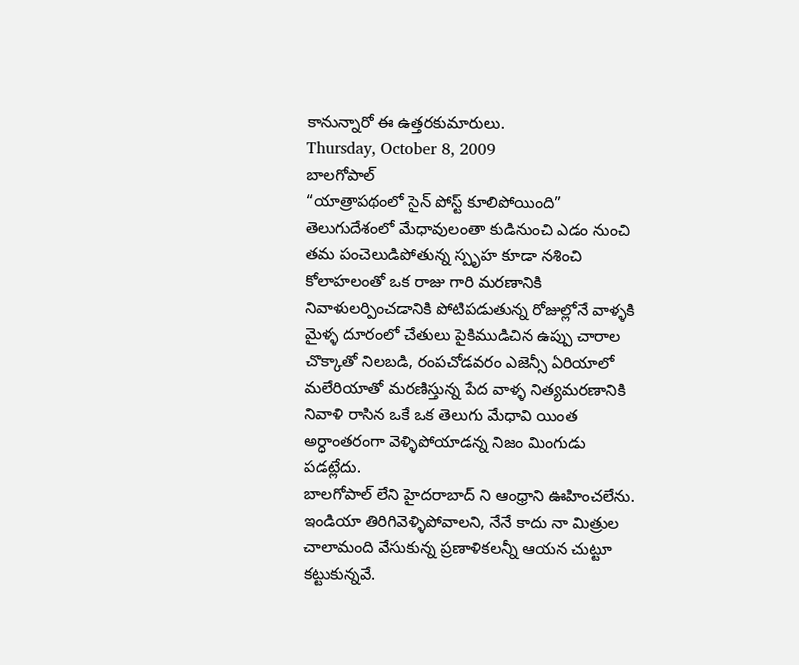కానున్నారో ఈ ఉత్తరకుమారులు.
Thursday, October 8, 2009
బాలగోపాల్
“యాత్రాపథంలో సైన్ పోస్ట్ కూలిపోయింది”
తెలుగుదేశంలో మేధావులంతా కుడినుంచి ఎడం నుంచి తమ పంచెలుడిపోతున్న స్పృహ కూడా నశించి కోలాహలంతో ఒక రాజు గారి మరణానికి నివాళులర్పించడానికి పోటిపడుతున్న రోజుల్లోనే వాళ్ళకి మైళ్ళ దూరంలో చేతులు పైకిముడిచిన ఉప్పు చారాల చొక్కాతో నిలబడి, రంపచోడవరం ఎజెన్సీ ఏరియాలో మలేరియాతో మరణిస్తున్న పేద వాళ్ళ నిత్యమరణానికి నివాళి రాసిన ఒకే ఒక తెలుగు మేధావి యింత అర్ధాంతరంగా వెళ్ళిపోయాడన్న నిజం మింగుడు పడట్లేదు.
బాలగోపాల్ లేని హైదరాబాద్ ని ఆంధ్రాని ఊహించలేను. ఇండియా తిరిగివెళ్ళిపోవాలని, నేనే కాదు నా మిత్రుల చాలామంది వేసుకున్న ప్రణాళికలన్నీ ఆయన చుట్టూ కట్టుకున్నవే.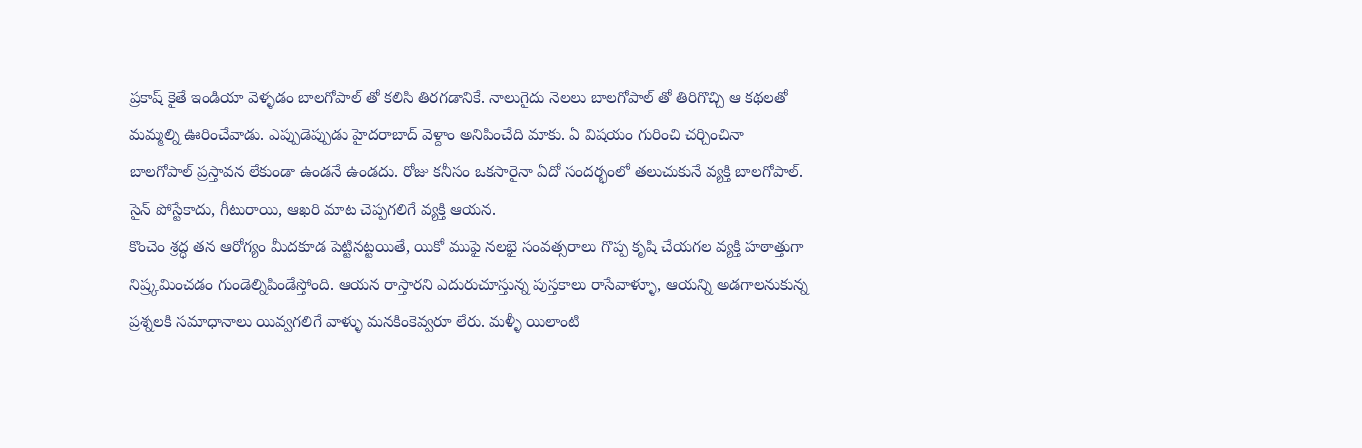ప్రకాష్ కైతే ఇండియా వెళ్ళడం బాలగోపాల్ తో కలిసి తిరగడానికే. నాలుగైదు నెలలు బాలగోపాల్ తో తిరిగొచ్చి ఆ కథలతో మమ్మల్ని ఊరించేవాడు. ఎప్పుడెప్పుడు హైదరాబాద్ వెళ్దాం అనిపించేది మాకు. ఏ విషయం గురించి చర్చించినా బాలగోపాల్ ప్రస్తావన లేకుండా ఉండనే ఉండదు. రోజు కనీసం ఒకసారైనా ఏదో సందర్భంలో తలుచుకునే వ్యక్తి బాలగోపాల్. సైన్ పోస్టేకాదు, గీటురాయి, ఆఖరి మాట చెప్పగలిగే వ్యక్తి ఆయన.
కొంచెం శ్రద్ధ తన ఆరోగ్యం మీదకూడ పెట్టినట్టయితే, యికో ముఫై నలభై సంవత్సరాలు గొప్ప కృషి చేయగల వ్యక్తి హఠాత్తుగా నిష్ర్కమించడం గుండెల్నిపిండేస్తోంది. ఆయన రాస్తారని ఎదురుచూస్తున్న పుస్తకాలు రాసేవాళ్ళూ, ఆయన్ని అడగాలనుకున్న ప్రశ్నలకి సమాధానాలు యివ్వగలిగే వాళ్ళు మనకింకెవ్వరూ లేరు. మళ్ళీ యిలాంటి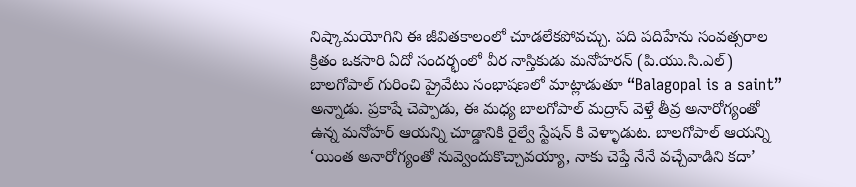నిష్కామయోగిని ఈ జీవితకాలంలో చూడలేకపోవచ్చు. పది పదిహేను సంవత్సరాల క్రితం ఒకసారి ఏదో సందర్భంలో వీర నాస్తికుడు మనోహరన్ (పి.యు.సి.ఎల్) బాలగోపాల్ గురించి ప్రైవేటు సంభాషణలో మాట్లాడుతూ “Balagopal is a saint” అన్నాడు. ప్రకాషే చెప్పాడు, ఈ మధ్య బాలగోపాల్ మద్రాస్ వెళ్తే తీవ్ర అనారోగ్యంతో ఉన్న మనోహర్ ఆయన్ని చూడ్డానికి రైల్వే స్టేషన్ కి వెళ్ళాడుట. బాలగోపాల్ ఆయన్ని ‘యింత అనారోగ్యంతో నువ్వెందుకొచ్చావయ్యా, నాకు చెప్తే నేనే వచ్చేవాడిని కదా’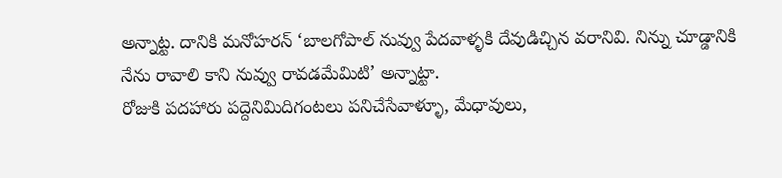అన్నాట్ట. దానికి మనోహరన్ ‘బాలగోపాల్ నువ్వు పేదవాళ్ళకి దేవుడిచ్చిన వరానివి. నిన్ను చూడ్డానికి నేను రావాలి కాని నువ్వు రావడమేమిటి’ అన్నాట్టా.
రోజుకి పదహారు పద్దెనిమిదిగంటలు పనిచేసేవాళ్ళూ, మేధావులు,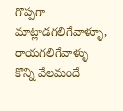గొప్పగా మాట్లాడగలిగేవాళ్ళూ, రాయగలిగేవాళ్ళు కొన్ని వేలమందే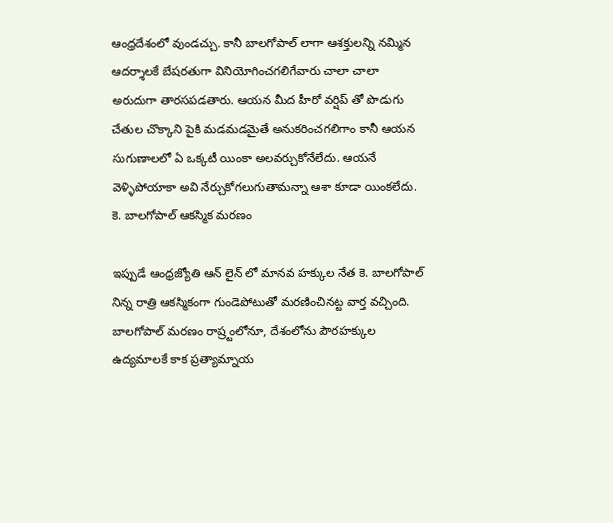ఆంధ్రదేశంలో వుండచ్చు. కానీ బాలగోపాల్ లాగా ఆశక్తులన్ని నమ్మిన ఆదర్శాలకే బేషరతుగా వినియోగించగలిగేవారు చాలా చాలా అరుదుగా తారసపడతారు. ఆయన మీద హీరో వర్షిప్ తో పొడుగు చేతుల చొక్కాని పైకి మడమడమైతే అనుకరించగలిగాం కానీ ఆయన సుగుణాలలో ఏ ఒక్కటీ యింకా అలవర్చుకోనేలేదు. ఆయనే వెళ్ళిపోయాకా అవి నేర్చుకోగలుగుతామన్నా ఆశా కూడా యింకలేదు.
కె. బాలగోపాల్ ఆకస్మిక మరణం

ఇప్పుడే ఆంధ్రజ్యోతి ఆన్ లైన్ లో మానవ హక్కుల నేత కె. బాలగోపాల్ నిన్న రాత్రి ఆకస్మికంగా గుండెపోటుతో మరణించినట్ట వార్త వచ్చింది.
బాలగోపాల్ మరణం రాష్ర్టంలోనూ, దేశంలోను పౌరహక్కుల ఉద్యమాలకే కాక ప్రత్యామ్నాయ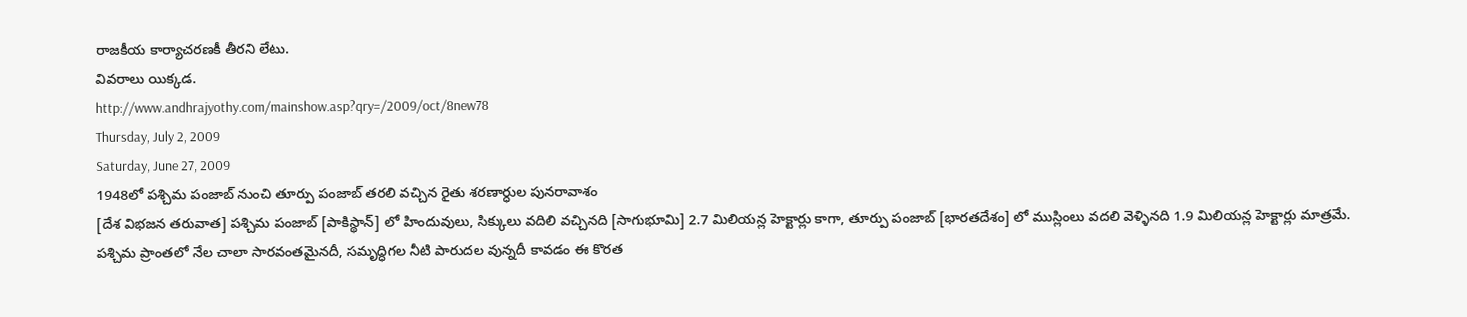రాజకీయ కార్యాచరణకీ తీరని లేటు.
వివరాలు యిక్కడ.
http://www.andhrajyothy.com/mainshow.asp?qry=/2009/oct/8new78
Thursday, July 2, 2009
Saturday, June 27, 2009
1948లో పశ్చిమ పంజాబ్ నుంచి తూర్పు పంజాబ్ తరలి వచ్చిన రైతు శరణార్ధుల పునరావాశం
[దేశ విభజన తరువాత] పశ్చిమ పంజాబ్ [పాకిస్థాన్] లో హిందువులు, సిక్కులు వదిలి వచ్చినది [సాగుభూమి] 2.7 మిలియన్ల హెక్టార్లు కాగా, తూర్పు పంజాబ్ [భారతదేశం] లో ముస్లింలు వదలి వెళ్ళినది 1.9 మిలియన్ల హెక్టార్లు మాత్రమే. పశ్చిమ ప్రాంతలో నేల చాలా సారవంతమైనదీ, సమృద్ధిగల నీటి పారుదల వున్నదీ కావడం ఈ కొరత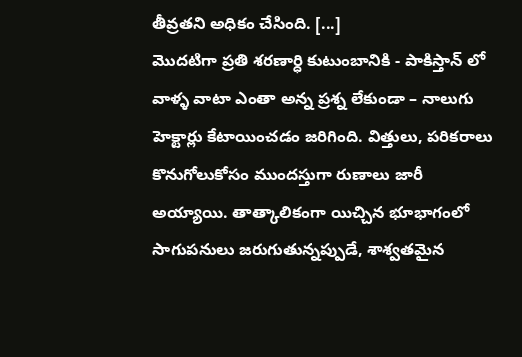తీవ్రతని అధికం చేసింది. [...]
మొదటిగా ప్రతి శరణార్ధి కుటుంబానికి - పాకిస్తాన్ లో వాళ్ళ వాటా ఎంతా అన్న ప్రశ్న లేకుండా – నాలుగు హెక్టార్లు కేటాయించడం జరిగింది. విత్తులు, పరికరాలు కొనుగోలుకోసం ముందస్తుగా రుణాలు జారీ అయ్యాయి. తాత్కాలికంగా యిచ్చిన భూభాగంలో సాగుపనులు జరుగుతున్నప్పుడే, శాశ్వతమైన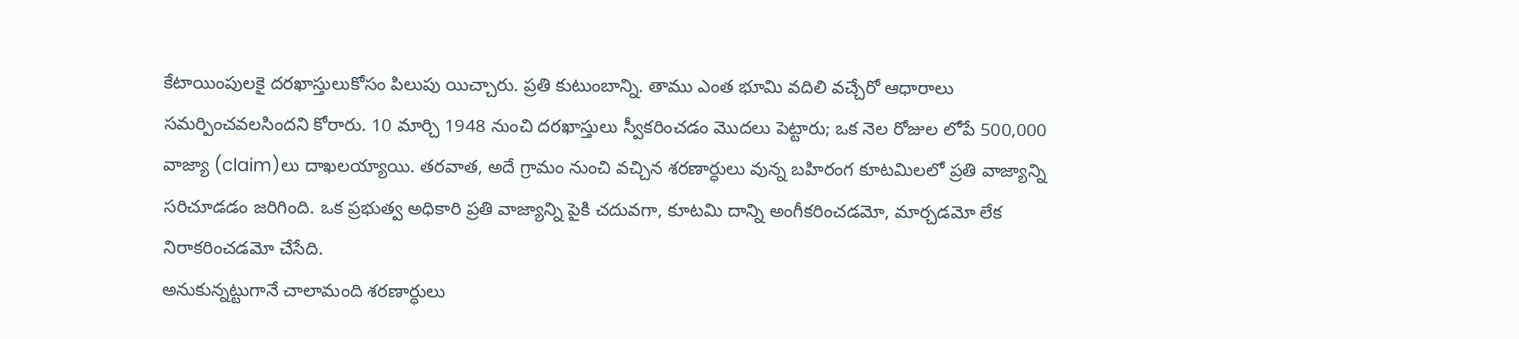కేటాయింపులకై దరఖాస్తులుకోసం పిలుపు యిచ్చారు. ప్రతి కుటుంబాన్ని. తాము ఎంత భూమి వదిలి వచ్చేరో ఆధారాలు సమర్పించవలసిందని కోరారు. 10 మార్చి 1948 నుంచి దరఖాస్తులు స్వీకరించడం మొదలు పెట్టారు; ఒక నెల రోజుల లోపే 500,000 వాజ్యా (claim)లు దాఖలయ్యాయి. తరవాత, అదే గ్రామం నుంచి వచ్చిన శరణార్ధులు వున్న బహిరంగ కూటమిలలో ప్రతి వాజ్యాన్ని సరిచూడడం జరిగింది. ఒక ప్రభుత్వ అధికారి ప్రతి వాజ్యాన్ని పైకి చదువగా, కూటమి దాన్ని అంగీకరించడమో, మార్చడమో లేక నిరాకరించడమో చేసేది.
అనుకున్నట్టుగానే చాలామంది శరణార్ధులు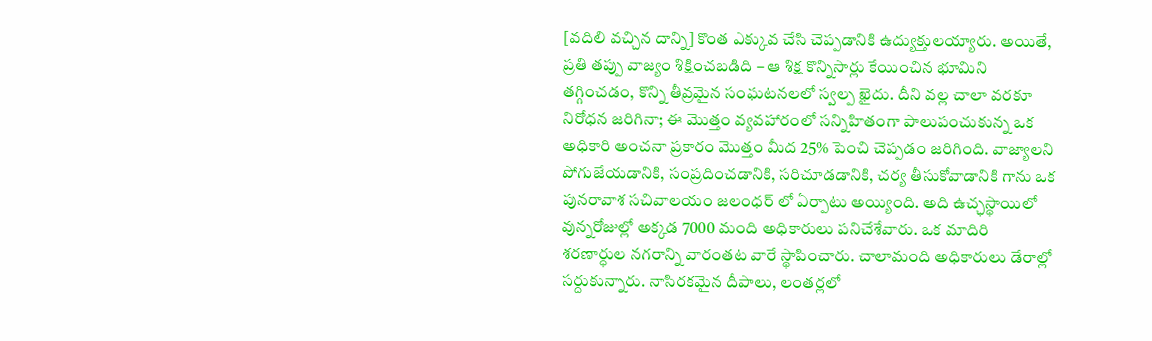[వదిలి వచ్చిన దాన్ని] కొంత ఎక్కువ చేసి చెప్పడానికి ఉద్యుక్తులయ్యారు. అయితే, ప్రతి తప్పు వాజ్యం శిక్షించబడిది – ఆ శిక్ష కొన్నిసార్లు కేయించిన భూమిని తగ్గించడం, కొన్ని తీవ్రమైన సంఘటనలలో స్వల్ప ఖైదు. దీని వల్ల చాలా వరకూ నిరోధన జరిగినా; ఈ మొత్తం వ్యవహారంలో సన్నిహితంగా పాలుపంచుకున్న ఒక అధికారి అంచనా ప్రకారం మొత్తం మీద 25% పెంచి చెప్పడం జరిగింది. వాజ్యాలని పోగుజేయడానికి, సంప్రదించడానికి, సరిచూడడానికి, చర్య తీసుకోవాడానికి గాను ఒక పునరావాశ సచివాలయం జలంధర్ లో ఏర్పాటు అయ్యింది. అది ఉచ్ఛస్థాయిలో వున్నరోజుల్లో అక్కడ 7000 మంది అధికారులు పనిచేశేవారు. ఒక మాదిరి శరణార్ధుల నగరాన్ని వారంతట వారే స్థాపించారు. చాలామంది అధికారులు డేరాల్లో సర్దుకున్నారు. నాసిరకమైన దీపాలు, లంతర్లలో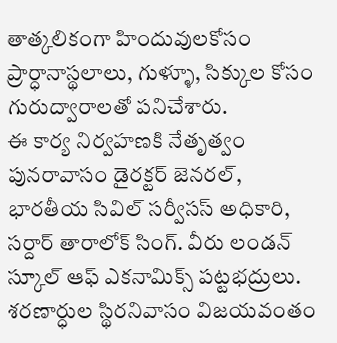తాత్కలికంగా హిందువులకోసం ప్రార్ధానాస్థలాలు, గుళ్ళూ, సిక్కుల కోసం గురుద్వారాలతో పనిచేశారు.
ఈ కార్య నిర్వహణకి నేతృత్వం పునరావాసం డైరక్టర్ జెనరల్, భారతీయ సివిల్ సర్వీసస్ అధికారి, సర్దార్ తారాలోక్ సింగ్. వీరు లండన్ స్కూల్ ఆఫ్ ఎకనామిక్స్ పట్టభద్రులు. శరణార్ధుల స్థిరనివాసం విజయవంతం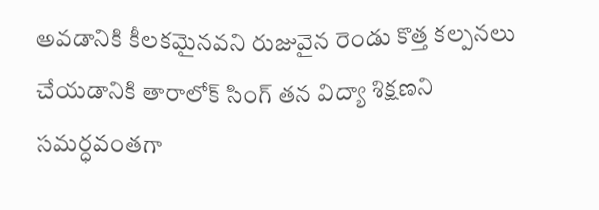అవడానికి కీలకమైనవని రుజువైన రెండు కొత్త కల్పనలు చేయడానికి తారాలోక్ సింగ్ తన విద్యా శిక్షణని సమర్ధవంతగా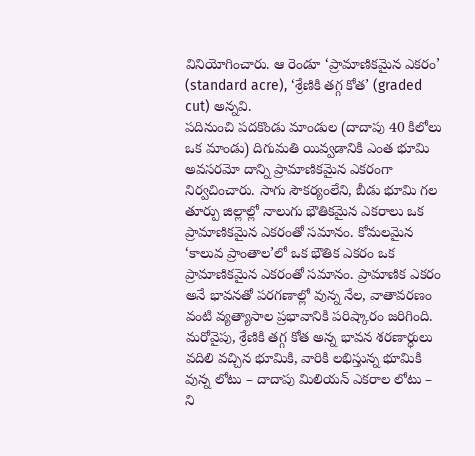వినియోగించారు. ఆ రెండూ ‘ప్రామాణికమైన ఎకరం’ (standard acre), ‘శ్రేణికి తగ్గ కోత’ (graded cut) అన్నవి.
పదినుంచి పదకొండు మాండుల (దాదాపు 40 కిలోలు ఒక మాండు) దిగుమతి యివ్వడానికి ఎంత భూమి అవసరమో దాన్ని ప్రామాణికమైన ఎకరంగా నిర్వచించారు. సాగు సౌకర్యంలేని, బీడు భూమి గల తూర్పు జిల్లాల్లో నాలుగు భౌతికమైన ఎకరాలు ఒక ప్రామాణికమైన ఎకరంతో సమానం. కోమలమైన ‘కాలువ ప్రాంతాల’లో ఒక భౌతిక ఎకరం ఒక ప్రామాణికమైన ఎకరంతో సమానం. ప్రామాణిక ఎకరం అనే భావనతో పరగణాల్లో వున్న నేల, వాతావరణం వంటి వ్యత్యాసాల ప్రభావానికి పరిష్కారం జరిగింది.
మరోవైపు, శ్రేణికి తగ్గ కోత అన్న భావన శరణార్ధులు వదిలి వచ్చిన భూమికి, వారికి లభిస్తున్న భూమికి వున్న లోటు – దాదాపు మిలియన్ ఎకరాల లోటు – ని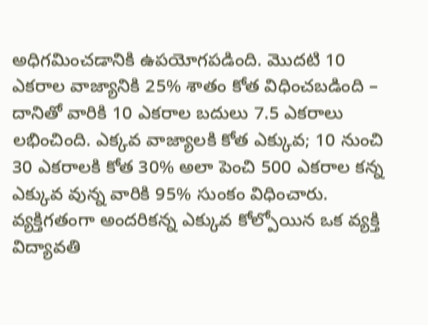అధిగమించడానికి ఉపయోగపడింది. మొదటి 10 ఎకరాల వాజ్యానికి 25% శాతం కోత విధించబడింది – దానితో వారికి 10 ఎకరాల బదులు 7.5 ఎకరాలు లభించింది. ఎక్కవ వాజ్యాలకి కోత ఎక్కువ; 10 నుంచి 30 ఎకరాలకి కోత 30% అలా పెంచి 500 ఎకరాల కన్న ఎక్కువ వున్న వారికి 95% సుంకం విధించారు. వ్యక్తిగతంగా అందరికన్న ఎక్కువ కోల్పోయిన ఒక వ్యక్తి విద్యావతి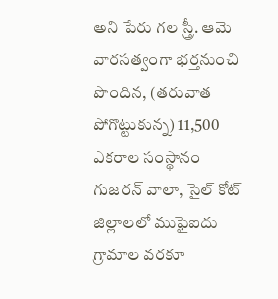అని పేరు గల స్త్రీ. ఆమె వారసత్వంగా భర్తనుంచి పొందిన, (తరువాత పోగొట్టుకున్న) 11,500 ఎకరాల సంస్థానం గుజరన్ వాలా, సైల్ కోట్ జిల్లాలలో ముఫైఐదు గ్రామాల వరకూ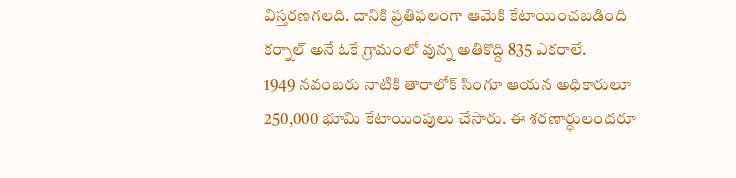విస్తరణగలది. దానికి ప్రతిఫలంగా ఆమెకి కేటాయించబడింది కర్నాల్ అనే ఓకే గ్రామంలో వున్న అతికొద్ది 835 ఎకరాలే.
1949 నవంబరు నాటికి తారాలోక్ సింగూ ఆయన అధికారులూ 250,000 భూమి కేటాయింపులు చేసారు. ఈ శరణార్ధులందరూ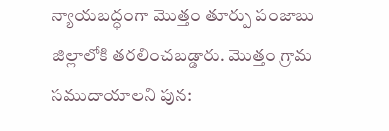న్యాయబద్ధంగా మొత్తం తూర్పు పంజాబు జిల్లాలోకి తరలించబడ్డారు. మొత్తం గ్రామ సముదాయాలని పున: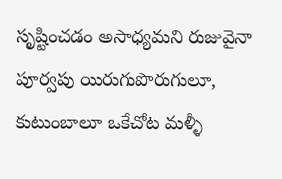సృష్టించడం అసాధ్యమని రుజువైనా పూర్వపు యిరుగుపొరుగులూ, కుటుంబాలూ ఒకేచోట మళ్ళీ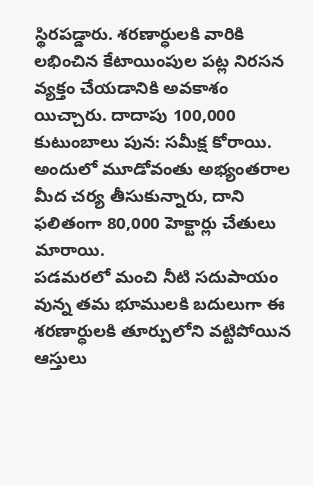స్థిరపడ్డారు. శరణార్ధులకి వారికి లభించిన కేటాయింపుల పట్ల నిరసన వ్యక్తం చేయడానికి అవకాశం యిచ్చారు. దాదాపు 100,000 కుటుంబాలు పున: సమీక్ష కోరాయి. అందులో మూడోవంతు అభ్యంతరాల మీద చర్య తీసుకున్నారు, దాని ఫలితంగా 80,000 హెక్టార్లు చేతులు మారాయి.
పడమరలో మంచి నీటి సదుపాయం వున్న తమ భూములకి బదులుగా ఈ శరణార్ధులకి తూర్పులోని వట్టిపోయిన ఆస్తులు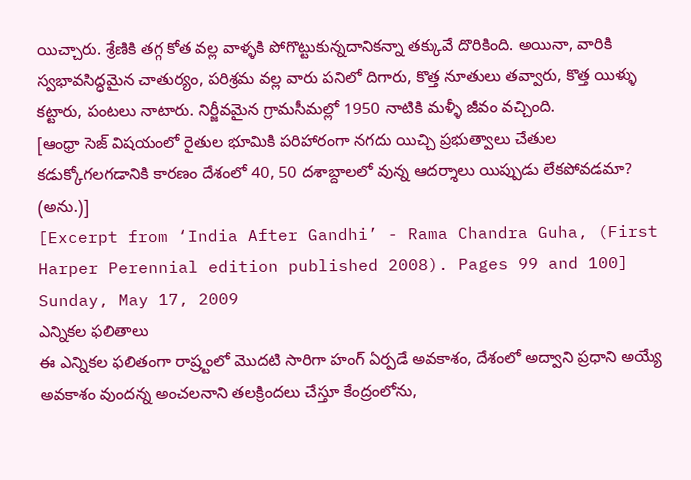యిచ్చారు. శ్రేణికి తగ్గ కోత వల్ల వాళ్ళకి పోగొట్టుకున్నదానికన్నా తక్కువే దొరికింది. అయినా, వారికి స్వభావసిద్ధమైన చాతుర్యం, పరిశ్రమ వల్ల వారు పనిలో దిగారు, కొత్త నూతులు తవ్వారు, కొత్త యిళ్ళు కట్టారు, పంటలు నాటారు. నిర్జీవమైన గ్రామసీమల్లో 1950 నాటికి మళ్ళీ జీవం వచ్చింది.
[ఆంధ్రా సెజ్ విషయంలో రైతుల భూమికి పరిహారంగా నగదు యిచ్చి ప్రభుత్వాలు చేతుల కడుక్కోగలగడానికి కారణం దేశంలో 40, 50 దశాబ్దాలలో వున్న ఆదర్శాలు యిప్పుడు లేకపోవడమా? (అను.)]
[Excerpt from ‘India After Gandhi’ - Rama Chandra Guha, (First Harper Perennial edition published 2008). Pages 99 and 100]
Sunday, May 17, 2009
ఎన్నికల ఫలితాలు
ఈ ఎన్నికల ఫలితంగా రాష్ర్టంలో మొదటి సారిగా హంగ్ ఏర్పడే అవకాశం, దేశంలో అద్వాని ప్రధాని అయ్యే అవకాశం వుందన్న అంచలనాని తలక్రిందలు చేస్తూ కేంద్రంలోను,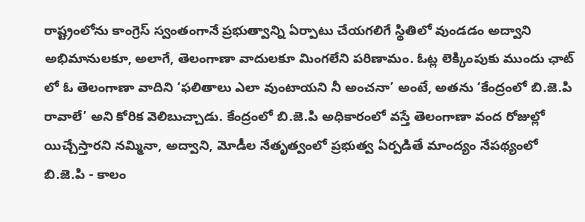రాష్ట్రంలోను కాంగ్రెస్ స్వంతంగానే ప్రభుత్వాన్ని ఏర్పాటు చేయగలిగే స్థితిలో వుండడం అద్వాని అభిమానులకూ, అలాగే, తెలంగాణా వాదులకూ మింగలేని పరిణామం. ఓట్ల లెక్కింపుకు ముందు ఛాట్ లో ఓ తెలంగాణా వాదిని ‘ఫలితాలు ఎలా వుంటాయని నీ అంచనా’ అంటే, అతను ‘కేంద్రంలో బి.జె.పి రావాలే’ అని కోరిక వెలిబుచ్చాడు. కేంద్రంలో బి.జె.పి అధికారంలో వస్తే తెలంగాణా వంద రోజుల్లో యిచ్చేస్తారని నమ్మినా, అద్వాని, మోడీల నేతృత్వంలో ప్రభుత్వ ఏర్పడితే మాంద్యం నేపథ్యంలో బి.జె.పి - కాలం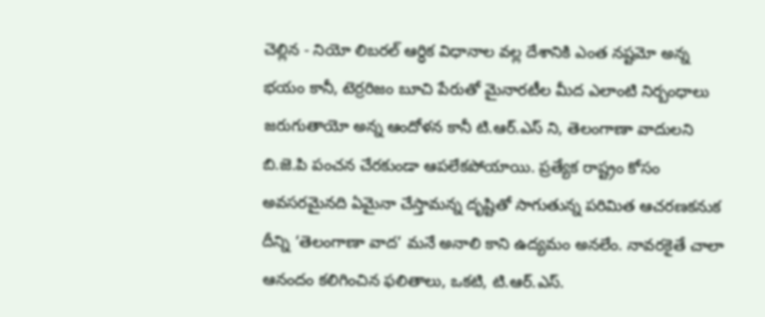చెల్లిన - నియో లిబరల్ ఆర్ధిక విధానాల వల్ల దేశానికి ఎంత నష్టమో అన్న భయం కానీ, టెర్రరిజం బూచి పేరుతో మైనారటీల మీద ఎలాంటి నిర్బంధాలు జరుగుతాయో అన్న ఆందోళన కానీ టి.ఆర్.ఎస్ ని, తెలంగాణా వాదులని బి.జె.పి పంచన చేరకుండా ఆపలేకపోయాయి. ప్రత్యేక రాష్ట్రం కోసం అవసరమైనది ఏమైనా చేస్తామన్న దృష్టితో సాగుతున్న పరిమిత ఆచరణకనుక దీన్ని ‘తెలంగాణా వాద’ మనే అనాలి కాని ఉద్యమం అనలేం. నావరకైతే చాలా ఆనందం కలిగించిన ఫలితాలు, ఒకటి, టి.ఆర్.ఎస్.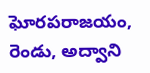ఘోరపరాజయం, రెండు, అద్వాని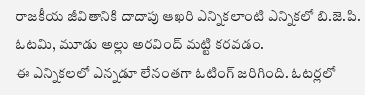రాజకీయ జీవితానికి దాదాపు ఆఖరి ఎన్నికలాంటి ఎన్నికలో బి.జె.పి. ఓటమి, మూడు అల్లు అరవింద్ మట్టి కరవడం.
ఈ ఎన్నికలలో ఎన్నడూ లేనంతగా ఓటింగ్ జరిగింది. ఓటర్లలో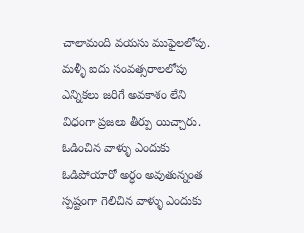చాలామంది వయసు ముఫైలలోపు. మళ్ళీ ఐదు సంవత్సరాలలోపు ఎన్నికలు జరిగే అవకాశం లేని విధంగా ప్రజలు తీర్పు యిచ్చారు. ఓడించిన వాళ్ళు ఎందుకు ఓడిపోయారో అర్ధం అవుతున్నంత స్పష్టంగా గెలిచిన వాళ్ళు ఎందుకు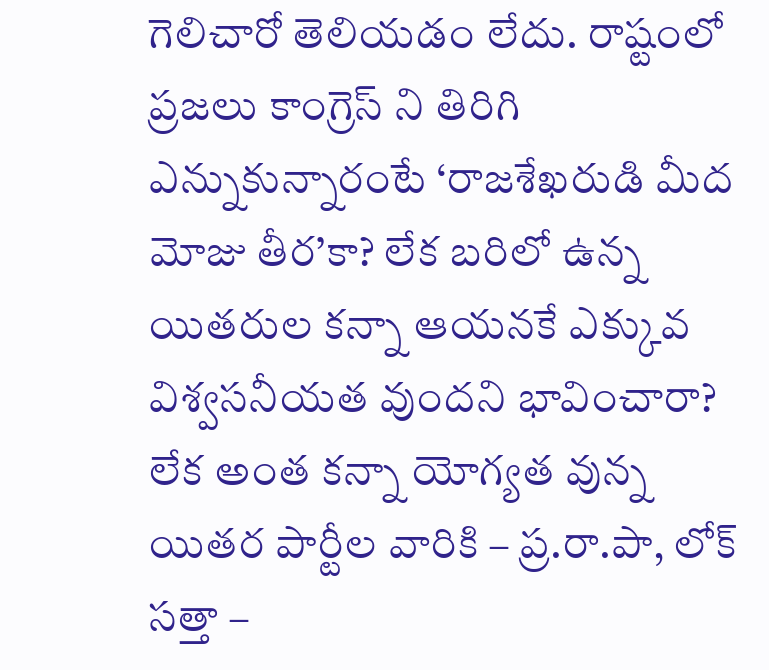గెలిచారో తెలియడం లేదు. రాష్టంలో ప్రజలు కాంగ్రెస్ ని తిరిగి ఎన్నుకున్నారంటే ‘రాజశేఖరుడి మీద మోజు తీర’కా? లేక బరిలో ఉన్న యితరుల కన్నా ఆయనకే ఎక్కువ విశ్వసనీయత వుందని భావించారా? లేక అంత కన్నా యోగ్యత వున్న యితర పార్టీల వారికి – ప్ర.రా.పా, లోక్ సత్తా –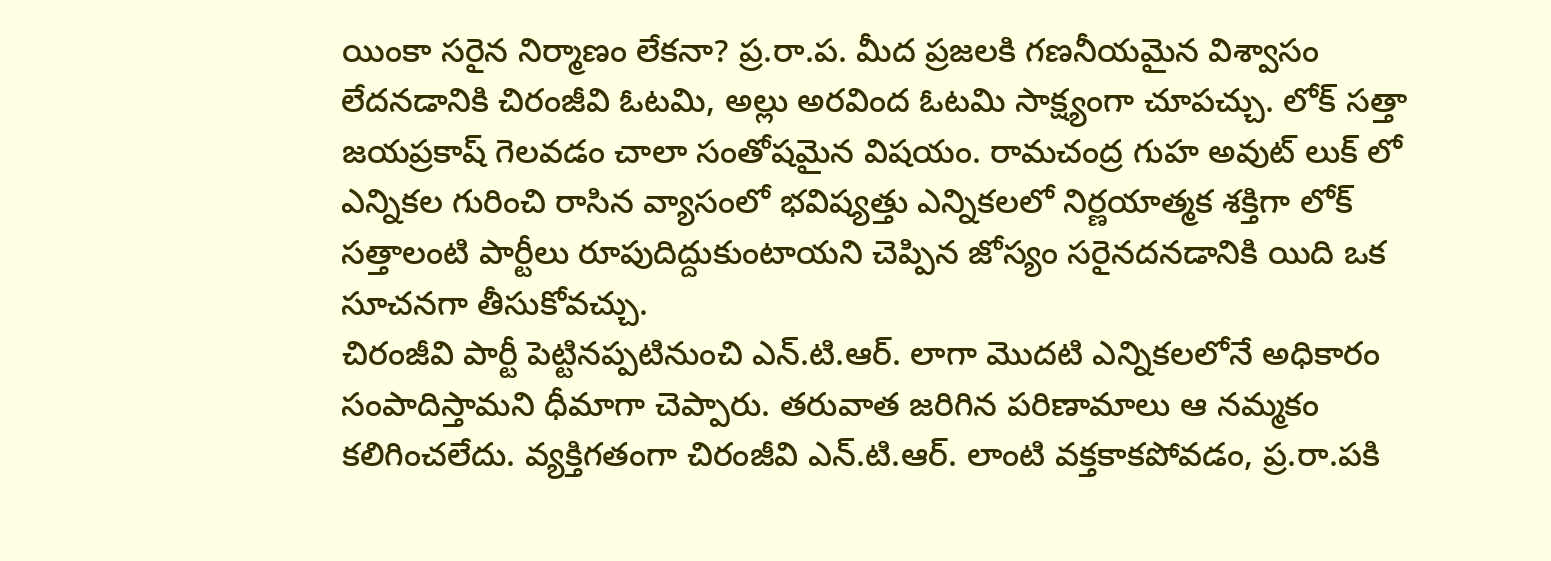యింకా సరైన నిర్మాణం లేకనా? ప్ర.రా.ప. మీద ప్రజలకి గణనీయమైన విశ్వాసం లేదనడానికి చిరంజీవి ఓటమి, అల్లు అరవింద ఓటమి సాక్ష్యంగా చూపచ్చు. లోక్ సత్తా జయప్రకాష్ గెలవడం చాలా సంతోషమైన విషయం. రామచంద్ర గుహ అవుట్ లుక్ లో ఎన్నికల గురించి రాసిన వ్యాసంలో భవిష్యత్తు ఎన్నికలలో నిర్ణయాత్మక శక్తిగా లోక్ సత్తాలంటి పార్టీలు రూపుదిద్దుకుంటాయని చెప్పిన జోస్యం సరైనదనడానికి యిది ఒక సూచనగా తీసుకోవచ్చు.
చిరంజీవి పార్టీ పెట్టినప్పటినుంచి ఎన్.టి.ఆర్. లాగా మొదటి ఎన్నికలలోనే అధికారం సంపాదిస్తామని ధీమాగా చెప్పారు. తరువాత జరిగిన పరిణామాలు ఆ నమ్మకం కలిగించలేదు. వ్యక్తిగతంగా చిరంజీవి ఎన్.టి.ఆర్. లాంటి వక్తకాకపోవడం, ప్ర.రా.పకి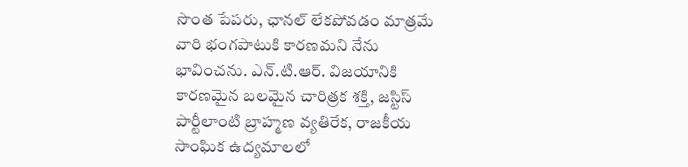సొంత పేపరు, ఛానల్ లేకపోవడం మాత్రమే వారి భంగపాటుకి కారణమని నేను భావించను. ఎన్.టి.ఆర్. విజయానికి కారణమైన బలమైన చారిత్రక శక్తి, జస్టిస్ పార్టీలాంటి బ్రాహ్మణ వ్యతిరేక, రాజకీయ సాంఘిక ఉద్యమాలలో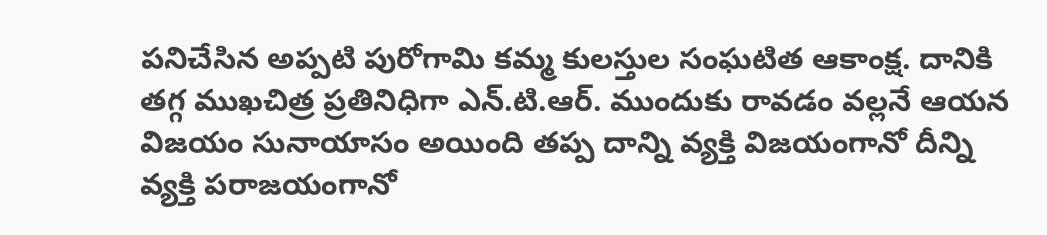పనిచేసిన అప్పటి పురోగామి కమ్మ కులస్తుల సంఘటిత ఆకాంక్ష. దానికి తగ్గ ముఖచిత్ర ప్రతినిధిగా ఎన్.టి.ఆర్. ముందుకు రావడం వల్లనే ఆయన విజయం సునాయాసం అయింది తప్ప దాన్ని వ్యక్తి విజయంగానో దీన్ని వ్యక్తి పరాజయంగానో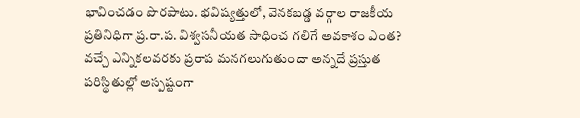భావించడం పొరపాటు. భవిష్యత్తులో, వెనకబడ్డ వర్గాల రాజకీయ ప్రతినిధిగా ప్ర.రా.ప. విశ్వసనీయత సాధించ గలిగే అవకాశం ఎంత? వచ్చే ఎన్నికలవరకు ప్రరాప మనగలుగుతుందా అన్నదే ప్రస్తుత పరిస్థితుల్లో అస్పష్టంగా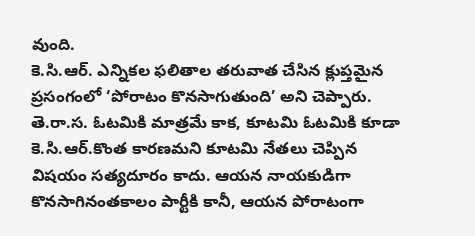వుంది.
కె.సి.ఆర్. ఎన్నికల ఫలితాల తరువాత చేసిన క్లుప్తమైన ప్రసంగంలో ‘పోరాటం కొనసాగుతుంది’ అని చెప్పారు. తె.రా.స. ఓటమికి మాత్రమే కాక, కూటమి ఓటమికి కూడా కె.సి.ఆర్.కొంత కారణమని కూటమి నేతలు చెప్పిన విషయం సత్యదూరం కాదు. ఆయన నాయకుడిగా కొనసాగినంతకాలం పార్టీకి కానీ, ఆయన పోరాటంగా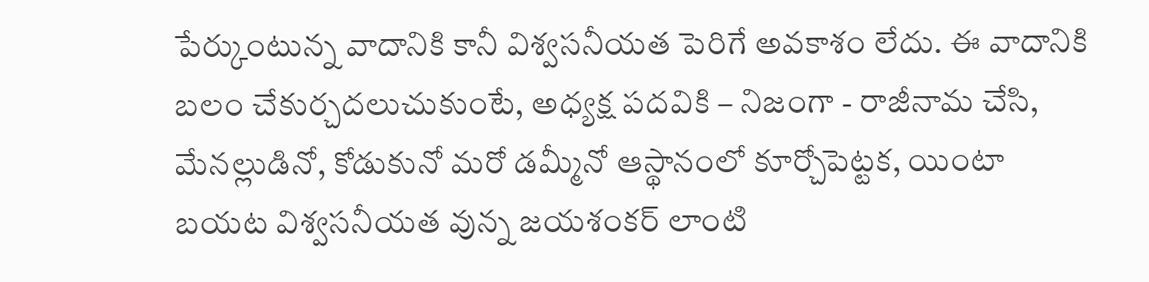పేర్కుంటున్న వాదానికి కానీ విశ్వసనీయత పెరిగే అవకాశం లేదు. ఈ వాదానికి బలం చేకుర్చదలుచుకుంటే, అధ్యక్ష పదవికి – నిజంగా - రాజీనామ చేసి, మేనల్లుడినో, కోడుకునో మరో డమ్మీనో ఆస్థానంలో కూర్చోపెట్టక, యింటా బయట విశ్వసనీయత వున్న జయశంకర్ లాంటి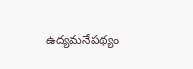ఉద్యమనేపథ్యం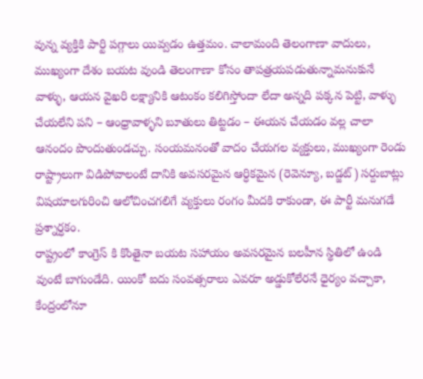వున్న వ్యక్తికి పార్టి పగ్గాలు యివ్వడం ఉత్తమం. చాలామంది తెలంగాణా వాదులు, ముఖ్యంగా దేశం బయట వుండి తెలంగాణా కోసం తాపత్రయపడుతున్నామనుకునే వాళ్ళు, ఆయన వైఖరి లక్ష్యానికి ఆటంకం కలిగిస్తోందా లేదా అన్నది పక్కన పెట్టి, వాళ్ళు చేయలేని పని – ఆంధ్రావాళ్ళని బూతులు తిట్టడం – ఈయన చేయడం వల్ల చాలా ఆనందం పొందుతుండచ్చు. సంయమనంతో వాదం చేయగల వ్యక్తులు, ముఖ్యంగా రెండు రాష్ట్రాలుగా విడిపోవాలంటే దానికి అవసరమైన ఆర్ధికమైన (రెవెన్యూ, బడ్జట్) సర్దుబాట్లు విషయాలగురించి ఆలోచించగలిగే వ్యక్తులు రంగం మీదకి రాకుండా, ఈ పార్టీ మనుగడే ప్రశ్నార్ధకం.
రాష్ట్రంలో కాంగ్రెస్ కి కొంతైనా బయట సహాయం అవసరమైన బలహీన స్థితిలో ఉండి వుంటే బాగుండేది. యింకో ఐదు సంవత్సరాలు ఎవరూ అడ్డుకోలేరనే ధైర్యం వచ్చాకా, కేంద్రంలోనూ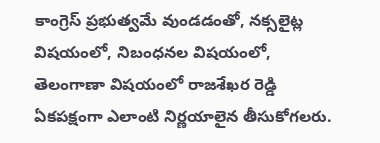కాంగ్రెస్ ప్రభుత్వమే వుండడంతో, నక్సలైట్ల విషయంలో, నిబంధనల విషయంలో, తెలంగాణా విషయంలో రాజశేఖర రెడ్డి ఏకపక్షంగా ఎలాంటి నిర్ణయాలైన తీసుకోగలరు.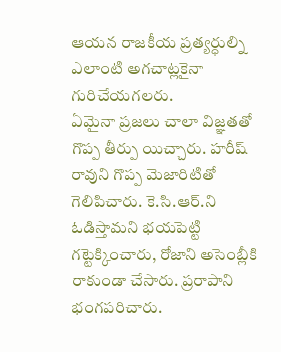ఆయన రాజకీయ ప్రత్యర్ధుల్ని ఎలాంటి అగచాట్లకైనా గురిచేయగలరు.
ఏమైనా ప్రజలు చాలా విజ్ఞతతో గొప్ప తీర్పు యిచ్చారు. హరీష్ రావుని గొప్ప మెజారిటితో గెలిపిచారు. కె.సి.ఆర్.ని ఓడిస్తామని భయపెట్టి గట్టెక్కించారు, రోజాని అసెంబ్లీకి రాకుండా చేసారు. ప్రరాపాని భంగపరిచారు.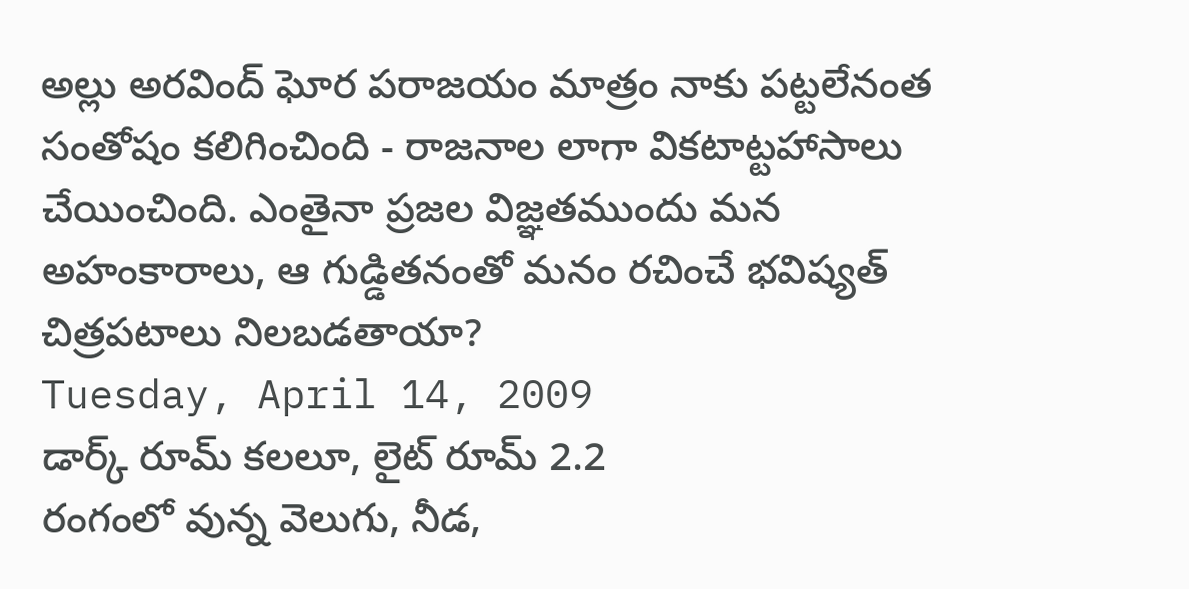అల్లు అరవింద్ ఘోర పరాజయం మాత్రం నాకు పట్టలేనంత సంతోషం కలిగించింది - రాజనాల లాగా వికటాట్టహాసాలు చేయించింది. ఎంతైనా ప్రజల విజ్ఞతముందు మన అహంకారాలు, ఆ గుడ్డితనంతో మనం రచించే భవిష్యత్ చిత్రపటాలు నిలబడతాయా?
Tuesday, April 14, 2009
డార్క్ రూమ్ కలలూ, లైట్ రూమ్ 2.2
రంగంలో వున్న వెలుగు, నీడ,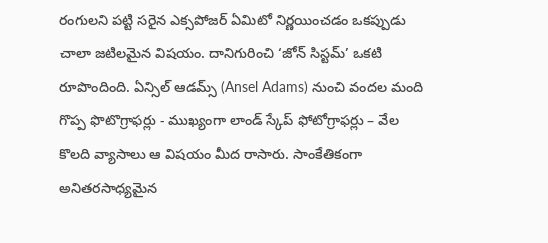రంగులని పట్టి సరైన ఎక్సపోజర్ ఏమిటో నిర్ణయించడం ఒకప్పుడు చాలా జటిలమైన విషయం. దానిగురించి ‘జోన్ సిస్టమ్’ ఒకటి రూపొందింది. ఏన్సిల్ ఆడమ్స్ (Ansel Adams) నుంచి వందల మంది గొప్ప ఫొటొగ్రాఫర్లు - ముఖ్యంగా లాండ్ స్కేప్ ఫోటోగ్రాఫర్లు – వేల కొలది వ్యాసాలు ఆ విషయం మీద రాసారు. సాంకేతికంగా అనితరసాధ్యమైన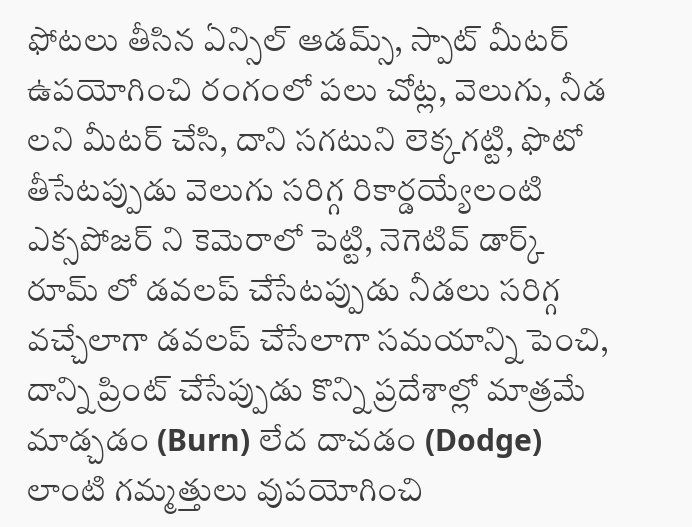ఫోటలు తీసిన ఏన్సిల్ ఆడమ్స్, స్పాట్ మీటర్ ఉపయోగించి రంగంలో పలు చోట్ల, వెలుగు, నీడ లని మీటర్ చేసి, దాని సగటుని లెక్కగట్టి, ఫొటో తీసేటప్పుడు వెలుగు సరిగ్గ రికార్డయ్యేలంటి ఎక్సపోజర్ ని కెమెరాలో పెట్టి, నెగెటివ్ డార్క్ రూమ్ లో డవలప్ చేసేటప్పుడు నీడలు సరిగ్గ వచ్చేలాగా డవలప్ చేసేలాగా సమయాన్ని పెంచి, దాన్ని ప్రింట్ చేసేప్పుడు కొన్ని ప్రదేశాల్లో మాత్రమే మాడ్చడం (Burn) లేద దాచడం (Dodge) లాంటి గమ్మత్తులు వుపయోగించి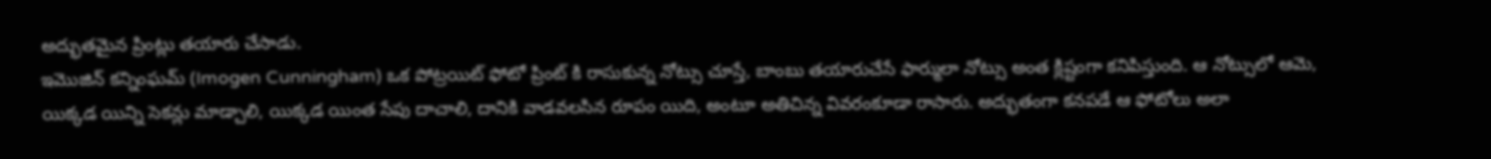అద్భుతమైన ప్రింట్లు తయారు చేసాడు.
ఇమొజిన్ కన్నింఘమ్ (Imogen Cunningham) ఒక పోట్రయిట్ ఫోటో ప్రింట్ కి రాసుకున్న నోట్సు చూస్తే, బాంబు తయారుచేసే ఫార్ములా నోట్సు అంత క్లిష్టంగా కనిపిస్తుంది. ఆ నోట్సులో ఆమె, యిక్కడ యిన్ని సెకన్లు మాడ్చాలి, యిక్కడ యింత సేపు దాచాలి, దానికి వాడవలసిన రూపం యిది, అంటూ అతిచిన్న వివరంకూడా రాసారు. అద్భుతంగా కనపడే ఆ ఫోటోలు అలా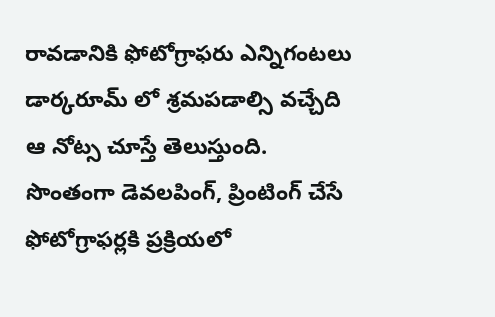రావడానికి ఫోటోగ్రాఫరు ఎన్నిగంటలు డార్కరూమ్ లో శ్రమపడాల్సి వచ్చేది ఆ నోట్స చూస్తే తెలుస్తుంది. సొంతంగా డెవలపింగ్, ప్రింటింగ్ చేసే ఫోటోగ్రాఫర్లకి ప్రక్రియలో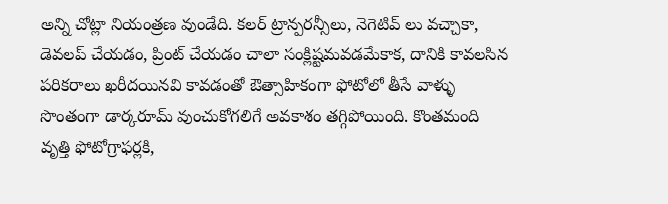అన్ని చోట్లా నియంత్రణ వుండేది. కలర్ ట్రాన్పరన్సీలు, నెగెటివ్ లు వచ్చాకా, డెవలప్ చేయడం, ప్రింట్ చేయడం చాలా సంక్లిష్టమవడమేకాక, దానికి కావలసిన పరికరాలు ఖరీదయినవి కావడంతో ఔత్సాహికంగా ఫోటోలో తీసే వాళ్ళు సొంతంగా డార్కరూమ్ వుంచుకోగలిగే అవకాశం తగ్గిపోయింది. కొంతమంది వృత్తి ఫోటోగ్రాఫర్లకి,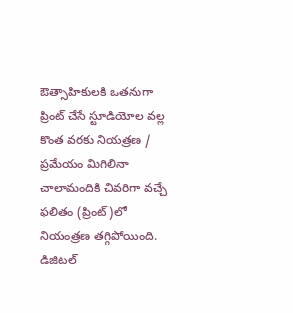ఔత్సాహికులకి ఒతనుగా ప్రింట్ చేసే స్టూడియోల వల్ల కొంత వరకు నియత్రణ / ప్రమేయం మిగిలినా చాలామందికి చివరిగా వచ్చే ఫలితం (ప్రింట్)లో నియంత్రణ తగ్గిపోయింది. డిజిటల్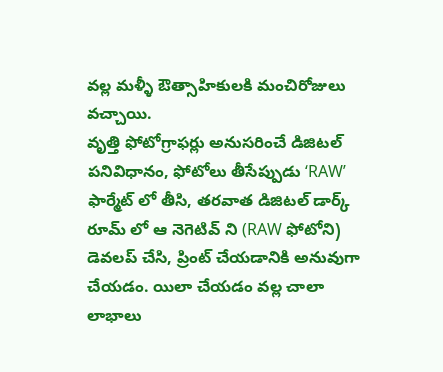వల్ల మళ్ళీ ఔత్సాహికులకి మంచిరోజులు వచ్చాయి.
వృత్తి ఫోటోగ్రాఫర్లు అనుసరించే డిజిటల్ పనివిధానం, ఫోటోలు తీసేప్పుడు ‘RAW’ ఫార్మేట్ లో తీసి, తరవాత డిజిటల్ డార్క్ రూమ్ లో ఆ నెగెటివ్ ని (RAW ఫోటోని) డెవలప్ చేసి, ప్రింట్ చేయడానికి అనువుగా చేయడం. యిలా చేయడం వల్ల చాలా లాభాలు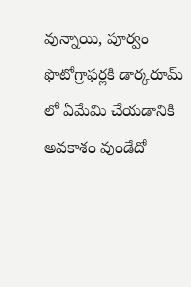వున్నాయి, పూర్వం ఫొటోగ్రాఫర్లకి డార్కరూమ్ లో ఏమేమి చేయడానికి అవకాశం వుండేదో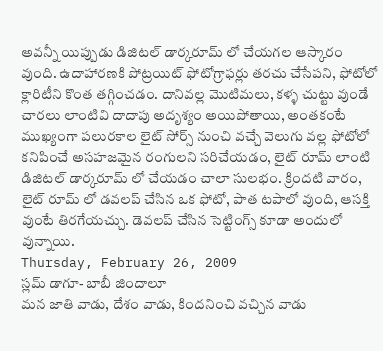అవన్నీ యిప్పుడు డిజిటల్ డార్కరూమ్ లో చేయగల ఆస్కారం వుంది. ఉదాహారణకి పోట్రయిట్ ఫోటోగ్రాఫర్లు తరచు చేసేపని, ఫోటోలో క్లారిటీని కొంత తగ్గించడం. దానివల్ల మొటిమలు, కళ్ళ చుట్టు వుండే చారలు లాంటివి దాదాపు అదృశ్యం అయిపోతాయి, అంతకంటే ముఖ్యంగా పలురకాల లైట్ సోర్స్ నుంచి వచ్చే వెలుగు వల్ల ఫోటోలో కనిపించే అసహజమైన రంగులని సరిచేయడం, లైట్ రూమ్ లాంటి డిజిటల్ డార్కరూమ్ లో చేయడం చాలా సులభం. క్రిందటి వారం, లైట్ రూమ్ లో డవలప్ చేసిన ఒక ఫోటో, పాత టపాలో వుంది, ఆసక్తి వుంటే తిరగేయచ్చు. డెవలప్ చేసిన సెట్టింగ్స్ కూడా అందులో వున్నాయి.
Thursday, February 26, 2009
స్లమ్ డాగూ- బాబీ జిందాలూ
మన జాతి వాడు, దేశం వాడు, కిందనించి వచ్చిన వాడు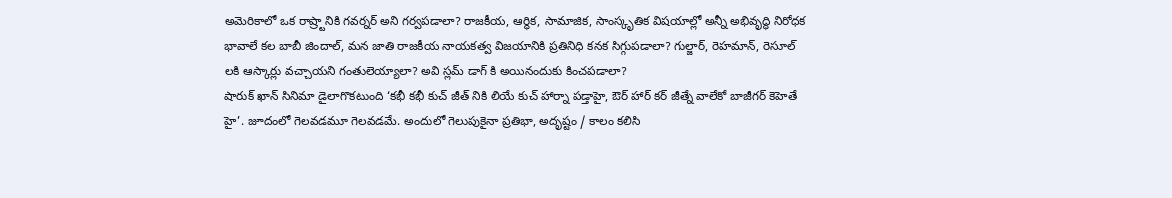అమెరికాలో ఒక రాష్ర్టానికి గవర్నర్ అని గర్వపడాలా? రాజకీయ, ఆర్ధిక, సామాజిక, సాంస్కృతిక విషయాల్లో అన్నీ అభివృద్ధి నిరోధక భావాలే కల బాబీ జిందాల్, మన జాతి రాజకీయ నాయకత్వ విజయానికి ప్రతినిధి కనక సిగ్గుపడాలా? గుల్జార్, రెహమాన్, రెసూల్ లకి ఆస్కార్లు వచ్చాయని గంతులెయ్యాలా? అవి స్లమ్ డాగ్ కి అయినందుకు కించపడాలా?
షారుక్ ఖాన్ సినిమా డైలాగొకటుంది ‘కభీ కభీ కుచ్ జీత్ నికి లియే కుచ్ హార్నా పడ్తాహై, ఔర్ హార్ కర్ జీత్నే వాలేకో బాజీగర్ కెహెతే హై’. జూదంలో గెలవడమూ గెలవడమే. అందులో గెలుపుకైనా ప్రతిభా, అదృష్టం / కాలం కలిసి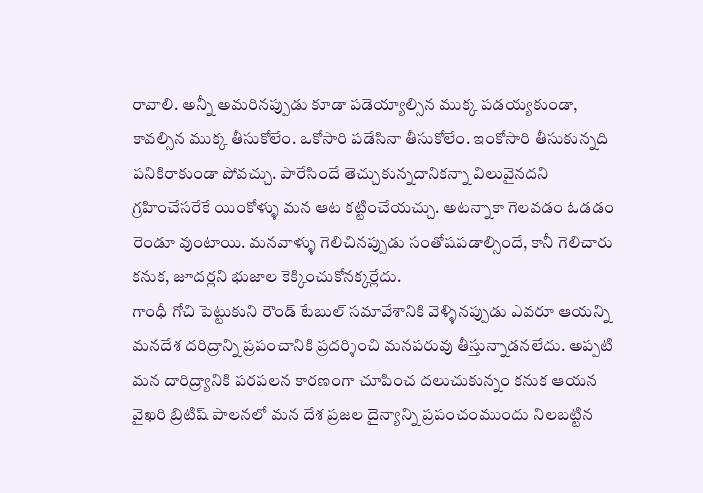రావాలి. అన్నీ అమరినప్పుడు కూడా పడెయ్యాల్సిన ముక్క పడయ్యకుండా, కావల్సిన ముక్క తీసుకోలేం. ఒకోసారి పడేసినా తీసుకోలేం. ఇంకోసారి తీసుకున్నది పనికిరాకుండా పోవచ్చు. పారేసిందే తెచ్చుకున్నదానికన్నా విలువైనదని గ్రహించేసరేకే యింకోళ్ళు మన ఆట కట్టించేయచ్చు. అటన్నాకా గెలవడం ఓడడం రెండూ వుంటాయి. మనవాళ్ళు గెలిచినప్పుడు సంతోషపడాల్సిందే, కానీ గెలిచారు కనుక, జూదర్లని భుజాల కెక్కించుకోనక్కర్లేదు.
గాంధీ గోచి పెట్టుకుని రౌండ్ టేబుల్ సమావేశానికి వెళ్ళినప్పుడు ఎవరూ ఆయన్ని మనదేశ దరిద్రాన్ని ప్రపంచానికి ప్రదర్శించి మనపరువు తీస్తున్నాడనలేదు. అప్పటి మన దారిద్ర్యానికి పరపలన కారణంగా చూపించ దలుచుకున్నం కనుక ఆయన వైఖరి బ్రిటిష్ పాలనలో మన దేశ ప్రజల దైన్యాన్ని ప్రపంచంముందు నిలబట్టిన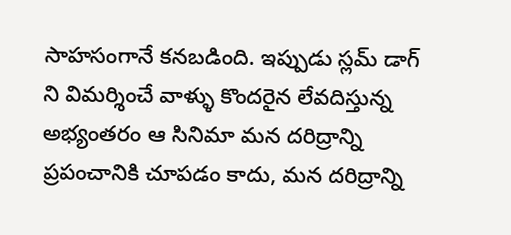సాహసంగానే కనబడింది. ఇప్పుడు స్లమ్ డాగ్ ని విమర్శించే వాళ్ళు కొందరైన లేవదిస్తున్న అభ్యంతరం ఆ సినిమా మన దరిద్రాన్ని ప్రపంచానికి చూపడం కాదు, మన దరిద్రాన్ని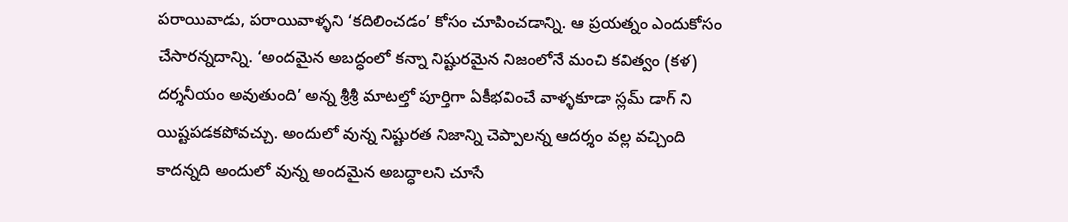పరాయివాడు, పరాయివాళ్ళని ‘కదిలించడం’ కోసం చూపించడాన్ని. ఆ ప్రయత్నం ఎందుకోసం చేసారన్నదాన్ని. ‘అందమైన అబద్ధంలో కన్నా నిష్టురమైన నిజంలోనే మంచి కవిత్వం (కళ) దర్శనీయం అవుతుంది’ అన్న శ్రీశ్రీ మాటల్తో పూర్తిగా ఏకీభవించే వాళ్ళకూడా స్లమ్ డాగ్ ని యిష్టపడకపోవచ్చు. అందులో వున్న నిష్టురత నిజాన్ని చెప్పాలన్న ఆదర్శం వల్ల వచ్చింది కాదన్నది అందులో వున్న అందమైన అబద్ధాలని చూసే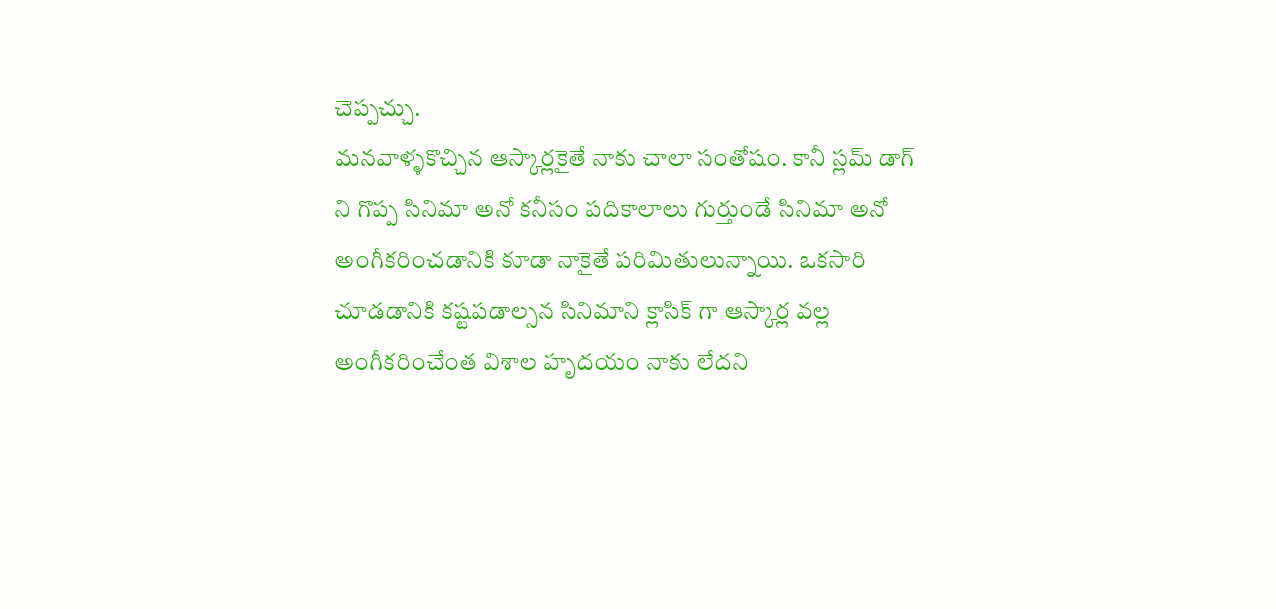చెప్పచ్చు.
మనవాళ్ళకొచ్చిన ఆస్కార్లకైతే నాకు చాలా సంతోషం. కానీ స్లమ్ డాగ్ ని గొప్ప సినిమా అనో కనీసం పదికాలాలు గుర్తుండే సినిమా అనో అంగీకరించడానికి కూడా నాకైతే పరిమితులున్నాయి. ఒకసారి చూడడానికి కష్టపడాల్సన సినిమాని క్లాసిక్ గా ఆస్కార్ల వల్ల అంగీకరించేంత విశాల హృదయం నాకు లేదని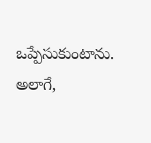ఒప్పేసుకుంటాను. అలాగే,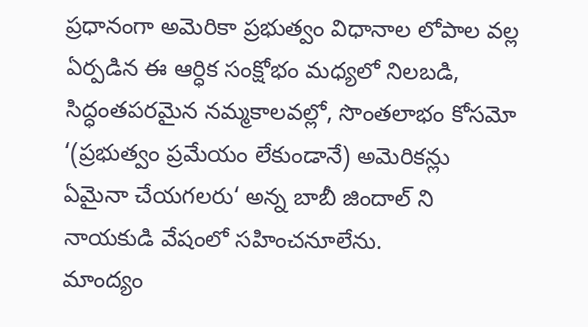ప్రధానంగా అమెరికా ప్రభుత్వం విధానాల లోపాల వల్ల ఏర్పడిన ఈ ఆర్ధిక సంక్షోభం మధ్యలో నిలబడి, సిద్ధంతపరమైన నమ్మకాలవల్లో, సొంతలాభం కోసమో ‘(ప్రభుత్వం ప్రమేయం లేకుండానే) అమెరికన్లు ఏమైనా చేయగలరు‘ అన్న బాబీ జిందాల్ ని నాయకుడి వేషంలో సహించనూలేను.
మాంద్యం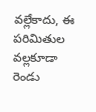వల్లేకాదు, ఈ పరిమితుల వల్లకూడా రెండు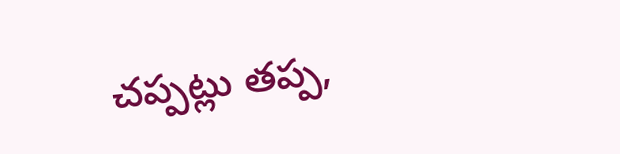చప్పట్లు తప్ప,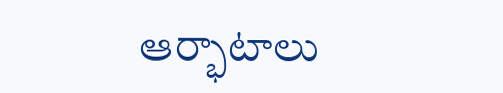ఆర్భాటాలు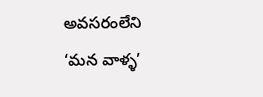అవసరంలేని ‘మన వాళ్ళ’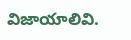విజాయాలివి.